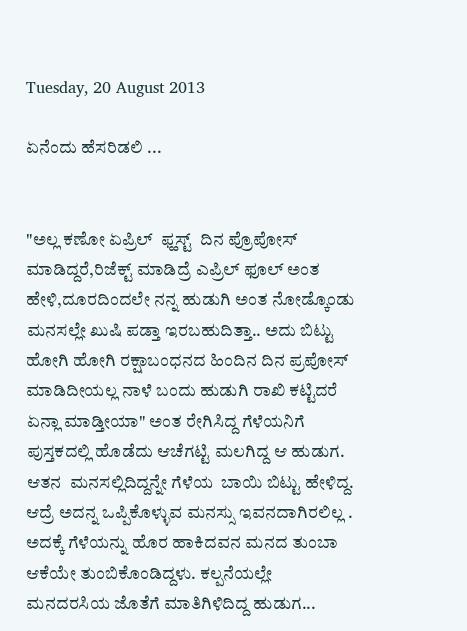Tuesday, 20 August 2013

ಏನೆಂದು ಹೆಸರಿಡಲಿ ...


"ಅಲ್ಲ ಕಣೋ ಏಪ್ರಿಲ್  ಫ್ಹಸ್ಟ್  ದಿನ ಪ್ರೊಪೋಸ್ ಮಾಡಿದ್ದರೆ,ರಿಜೆಕ್ಟ್ ಮಾಡಿದ್ರೆ ಎಪ್ರಿಲ್ ಫೂಲ್ ಅಂತ ಹೇಳಿ,ದೂರದಿಂದಲೇ ನನ್ನ ಹುಡುಗಿ ಅಂತ ನೋಡ್ಕೊಂಡು ಮನಸಲ್ಲೇ ಖುಷಿ ಪಡ್ತಾ ಇರಬಹುದಿತ್ತಾ.. ಅದು ಬಿಟ್ಟು  ಹೋಗಿ ಹೋಗಿ ರಕ್ಷಾಬಂಧನದ ಹಿಂದಿನ ದಿನ ಪ್ರಪೋಸ್ ಮಾಡಿದೀಯಲ್ಲ ನಾಳೆ ಬಂದು ಹುಡುಗಿ ರಾಖಿ ಕಟ್ಟಿದರೆ ಏನ್ಲಾ ಮಾಡ್ತೀಯಾ" ಅಂತ ರೇಗಿಸಿದ್ದ ಗೆಳೆಯನಿಗೆ ಪುಸ್ತಕದಲ್ಲಿ ಹೊಡೆದು ಆಚೆಗಟ್ಟಿ ಮಲಗಿದ್ದ ಆ ಹುಡುಗ. ಆತನ  ಮನಸಲ್ಲಿದಿದ್ದನ್ನೇ ಗೆಳೆಯ  ಬಾಯಿ ಬಿಟ್ಟು ಹೇಳಿದ್ದ. ಆದ್ರೆ ಅದನ್ನ ಒಪ್ಪಿಕೊಳ್ಳುವ ಮನಸ್ಸು ಇವನದಾಗಿರಲಿಲ್ಲ . ಅದಕ್ಕೆ ಗೆಳೆಯನ್ನು ಹೊರ ಹಾಕಿದವನ ಮನದ ತುಂಬಾ ಆಕೆಯೇ ತುಂಬಿಕೊಂಡಿದ್ದಳು. ಕಲ್ಪನೆಯಲ್ಲೇ ಮನದರಸಿಯ ಜೊತೆಗೆ ಮಾತಿಗಿಳಿದಿದ್ದ ಹುಡುಗ...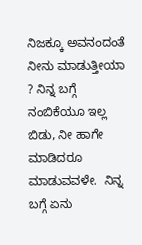ನಿಜಕ್ಕೂ ಅವನಂದಂತೆ ನೀನು ಮಾಡುತ್ತೀಯಾ ? ನಿನ್ನ ಬಗ್ಗೆ ನಂಬಿಕೆಯೂ ಇಲ್ಲ ಬಿಡು, ನೀ ಹಾಗೇ ಮಾಡಿದರೂ ಮಾಡುವವಳೇ.  ನಿನ್ನ ಬಗ್ಗೆ ಏನು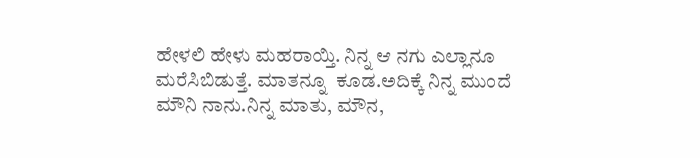ಹೇಳಲಿ ಹೇಳು ಮಹರಾಯ್ತಿ. ನಿನ್ನ ಆ ನಗು ಎಲ್ಲಾನೂ  ಮರೆಸಿಬಿಡುತ್ತೆ. ಮಾತನ್ನೂ  ಕೂಡ.ಅದಿಕ್ಕೆ ನಿನ್ನ ಮುಂದೆ ಮೌನಿ ನಾನು.ನಿನ್ನ ಮಾತು, ಮೌನ,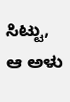ಸಿಟ್ಟು, ಆ ಅಳು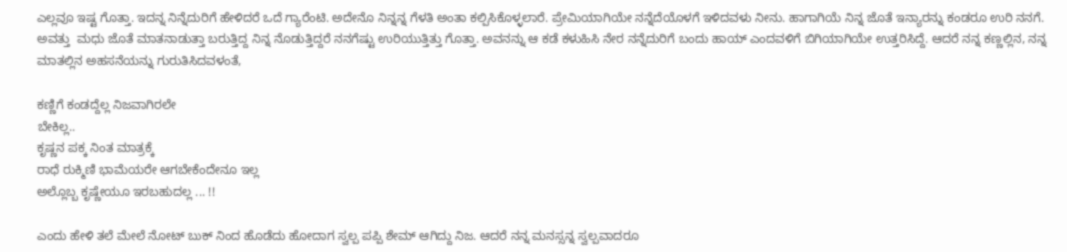ಎಲ್ಲವೂ ಇಷ್ಟ ಗೊತ್ತಾ. ಇದನ್ನ ನಿನ್ನೆದುರಿಗೆ ಹೇಳಿದರೆ ಒದೆ ಗ್ಯಾರೆಂಟಿ. ಅದೇನೊ ನಿನ್ನನ್ನ ಗೆಳತಿ ಅಂತಾ ಕಲ್ಪಿಸಿಕೊಳ್ಳಲಾರೆ. ಪ್ರೇಮಿಯಾಗಿಯೇ ನನ್ನೆದೆಯೊಳಗೆ ಇಳಿದವಳು ನೀನು. ಹಾಗಾಗಿಯೆ ನಿನ್ನ ಜೊತೆ ಇನ್ಯಾರನ್ನು ಕಂಡರೂ ಉರಿ ನನಗೆ. ಅವತ್ತು  ಮಧು ಜೊತೆ ಮಾತನಾಡುತ್ತಾ ಬರುತ್ತಿದ್ದ ನಿನ್ನ ನೊಡುತ್ತಿದ್ದರೆ ನನಗೆಷ್ಟು ಉರಿಯುತ್ತಿತ್ತು ಗೊತ್ತಾ. ಅವನನ್ನು ಆ ಕಡೆ ಕಳುಹಿಸಿ ನೇರ ನನ್ನೆದುರಿಗೆ ಬಂದು ಹಾಯ್ ಎಂದವಳಿಗೆ ಬಿಗಿಯಾಗಿಯೇ ಉತ್ತರಿಸಿದ್ದೆ. ಆದರೆ ನನ್ನ ಕಣ್ಣಲ್ಲಿನ, ನನ್ನ ಮಾತಲ್ಲಿನ ಅಹಸನೆಯನ್ನು ಗುರುತಿಸಿದವಳಂತೆ,

ಕಣ್ಣಿಗೆ ಕಂಡದ್ದೆಲ್ಲ ನಿಜವಾಗಿರಲೇ
ಬೇಕಿಲ್ಲ..
ಕೃಷ್ಣನ ಪಕ್ಕ ನಿಂತ ಮಾತ್ರಕ್ಕೆ
ರಾಧೆ ರುಕ್ಮಿಣಿ ಭಾಮೆಯರೇ ಆಗಬೇಕೆಂದೇನೂ ಇಲ್ಲ
ಅಲ್ಲೊಬ್ಬ ಕೃಷ್ಣೇಯೂ ಇರಬಹುದಲ್ಲ ... !!

ಎಂದು ಹೇಳಿ ತಲೆ ಮೇಲೆ ನೋಟ್ ಬುಕ್ ನಿಂದ ಹೊಡೆದು ಹೋದಾಗ ಸ್ವಲ್ಪ ಪಪ್ಪಿ ಶೇಮ್ ಆಗಿದ್ದು ನಿಜ. ಆದರೆ ನನ್ನ ಮನಸ್ಸನ್ನ ಸ್ವಲ್ಪವಾದರೂ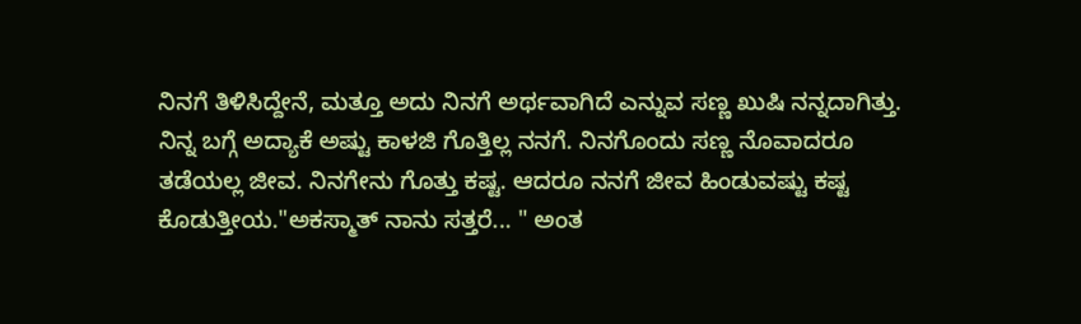ನಿನಗೆ ತಿಳಿಸಿದ್ದೇನೆ, ಮತ್ತೂ ಅದು ನಿನಗೆ ಅರ್ಥವಾಗಿದೆ ಎನ್ನುವ ಸಣ್ಣ ಖುಷಿ ನನ್ನದಾಗಿತ್ತು. ನಿನ್ನ ಬಗ್ಗೆ ಅದ್ಯಾಕೆ ಅಷ್ಟು ಕಾಳಜಿ ಗೊತ್ತಿಲ್ಲ ನನಗೆ. ನಿನಗೊಂದು ಸಣ್ಣ ನೊವಾದರೂ ತಡೆಯಲ್ಲ ಜೀವ. ನಿನಗೇನು ಗೊತ್ತು ಕಷ್ಟ. ಆದರೂ ನನಗೆ ಜೀವ ಹಿಂಡುವಷ್ಟು ಕಷ್ಟ ಕೊಡುತ್ತೀಯ."ಅಕಸ್ಮಾತ್ ನಾನು ಸತ್ತರೆ... " ಅಂತ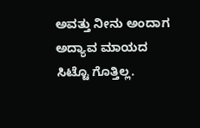ಅವತ್ತು ನೀನು ಅಂದಾಗ ಅದ್ಯಾವ ಮಾಯದ ಸಿಟ್ಟೊ ಗೊತ್ತಿಲ್ಲ.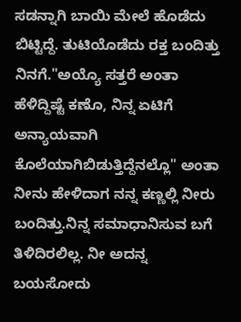ಸಡನ್ನಾಗಿ ಬಾಯಿ ಮೇಲೆ ಹೊಡೆದು ಬಿಟ್ಟಿದ್ದೆ. ತುಟಿಯೊಡೆದು ರಕ್ತ ಬಂದಿತ್ತು ನಿನಗೆ."ಅಯ್ಯೊ ಸತ್ತರೆ ಅಂತಾ ಹೆಳಿದ್ದಿಷ್ಟೆ ಕಣೊ, ನಿನ್ನ ಏಟಿಗೆ ಅನ್ಯಾಯವಾಗಿ ಕೊಲೆಯಾಗಿಬಿಡುತ್ತಿದ್ದೆನಲ್ಲೊ" ಅಂತಾ ನೀನು ಹೇಳಿದಾಗ ನನ್ನ ಕಣ್ಣಲ್ಲಿ ನೀರು ಬಂದಿತ್ತು.ನಿನ್ನ ಸಮಾಧಾನಿಸುವ ಬಗೆ ತಿಳಿದಿರಲಿಲ್ಲ. ನೀ ಅದನ್ನ ಬಯಸೋದು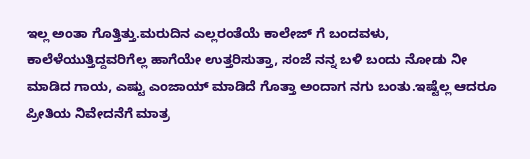ಇಲ್ಲ ಅಂತಾ ಗೊತ್ತಿತ್ತು.ಮರುದಿನ ಎಲ್ಲರಂತೆಯೆ ಕಾಲೇಜ್ ಗೆ ಬಂದವಳು, ಕಾಲೆಳೆಯುತ್ತಿದ್ದವರಿಗೆಲ್ಲ ಹಾಗೆಯೇ ಉತ್ತರಿಸುತ್ತಾ, ಸಂಜೆ ನನ್ನ ಬಳಿ ಬಂದು ನೋಡು ನೀ ಮಾಡಿದ ಗಾಯ, ಎಷ್ಟು ಎಂಜಾಯ್ ಮಾಡಿದೆ ಗೊತ್ತಾ ಅಂದಾಗ ನಗು ಬಂತು.ಇಷ್ಟೆಲ್ಲ ಆದರೂ ಪ್ರೀತಿಯ ನಿವೇದನೆಗೆ ಮಾತ್ರ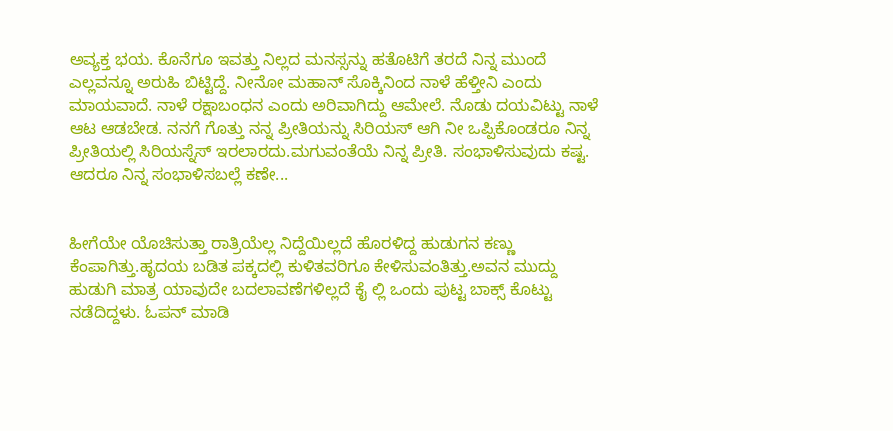ಅವ್ಯಕ್ತ ಭಯ. ಕೊನೆಗೂ ಇವತ್ತು ನಿಲ್ಲದ ಮನಸ್ಸನ್ನು ಹತೊಟಿಗೆ ತರದೆ ನಿನ್ನ ಮುಂದೆ ಎಲ್ಲವನ್ನೂ ಅರುಹಿ ಬಿಟ್ಟಿದ್ದೆ. ನೀನೋ ಮಹಾನ್ ಸೊಕ್ಕಿನಿಂದ ನಾಳೆ ಹೆಳ್ತೀನಿ ಎಂದು ಮಾಯವಾದೆ. ನಾಳೆ ರಕ್ಷಾಬಂಧನ ಎಂದು ಅರಿವಾಗಿದ್ದು ಆಮೇಲೆ. ನೊಡು ದಯವಿಟ್ಟು ನಾಳೆ ಆಟ ಆಡಬೇಡ. ನನಗೆ ಗೊತ್ತು ನನ್ನ ಪ್ರೀತಿಯನ್ನು ಸಿರಿಯಸ್ ಆಗಿ ನೀ ಒಪ್ಪಿಕೊಂಡರೂ ನಿನ್ನ ಪ್ರೀತಿಯಲ್ಲಿ ಸಿರಿಯಸ್ನೆಸ್ ಇರಲಾರದು.ಮಗುವಂತೆಯೆ ನಿನ್ನ ಪ್ರೀತಿ. ಸಂಭಾಳಿಸುವುದು ಕಷ್ಟ. ಆದರೂ ನಿನ್ನ ಸಂಭಾಳಿಸಬಲ್ಲೆ ಕಣೇ...


ಹೀಗೆಯೇ ಯೊಚಿಸುತ್ತಾ ರಾತ್ರಿಯೆಲ್ಲ ನಿದ್ದೆಯಿಲ್ಲದೆ ಹೊರಳಿದ್ದ ಹುಡುಗನ ಕಣ್ಣು ಕೆಂಪಾಗಿತ್ತು.ಹೃದಯ ಬಡಿತ ಪಕ್ಕದಲ್ಲಿ ಕುಳಿತವರಿಗೂ ಕೇಳಿಸುವಂತಿತ್ತು.ಅವನ ಮುದ್ದು ಹುಡುಗಿ ಮಾತ್ರ ಯಾವುದೇ ಬದಲಾವಣೆಗಳಿಲ್ಲದೆ ಕೈ ಲ್ಲಿ ಒಂದು ಪುಟ್ಟ ಬಾಕ್ಸ್ ಕೊಟ್ಟು ನಡೆದಿದ್ದಳು. ಓಪನ್ ಮಾಡಿ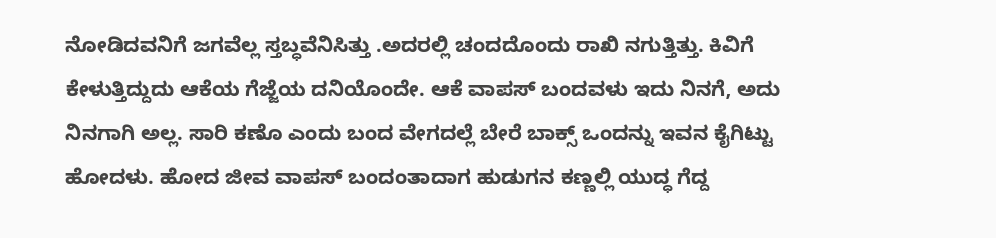ನೋಡಿದವನಿಗೆ ಜಗವೆಲ್ಲ ಸ್ತಬ್ಧವೆನಿಸಿತ್ತು .ಅದರಲ್ಲಿ ಚಂದದೊಂದು ರಾಖಿ ನಗುತ್ತಿತ್ತು. ಕಿವಿಗೆ ಕೇಳುತ್ತಿದ್ದುದು ಆಕೆಯ ಗೆಜ್ಜೆಯ ದನಿಯೊಂದೇ. ಆಕೆ ವಾಪಸ್ ಬಂದವಳು ಇದು ನಿನಗೆ, ಅದು ನಿನಗಾಗಿ ಅಲ್ಲ. ಸಾರಿ ಕಣೊ ಎಂದು ಬಂದ ವೇಗದಲ್ಲೆ ಬೇರೆ ಬಾಕ್ಸ್ ಒಂದನ್ನು ಇವನ ಕೈಗಿಟ್ಟು ಹೋದಳು. ಹೋದ ಜೀವ ವಾಪಸ್ ಬಂದಂತಾದಾಗ ಹುಡುಗನ ಕಣ್ಣಲ್ಲಿ ಯುದ್ಧ ಗೆದ್ದ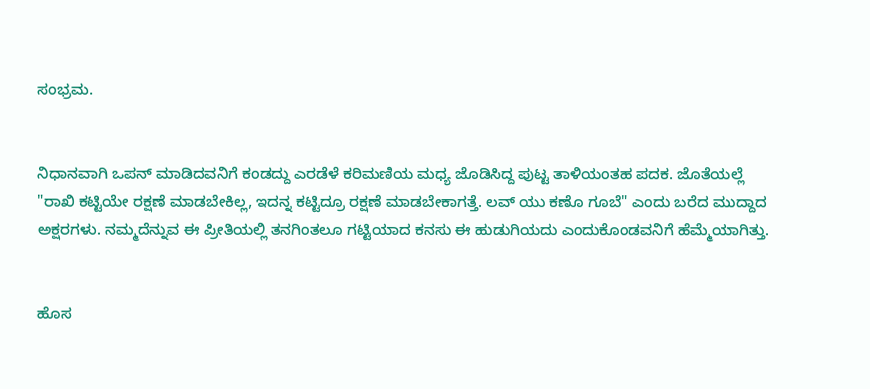ಸಂಭ್ರಮ.


ನಿಧಾನವಾಗಿ ಒಪನ್ ಮಾಡಿದವನಿಗೆ ಕಂಡದ್ದು ಎರಡೆಳೆ ಕರಿಮಣಿಯ ಮಧ್ಯ ಜೊಡಿಸಿದ್ದ ಪುಟ್ಟ ತಾಳಿಯಂತಹ ಪದಕ. ಜೊತೆಯಲ್ಲೆ "ರಾಖಿ ಕಟ್ಟಿಯೇ ರಕ್ಷಣೆ ಮಾಡಬೇಕಿಲ್ಲ, ಇದನ್ನ ಕಟ್ಟಿದ್ರೂ ರಕ್ಷಣೆ ಮಾಡಬೇಕಾಗತ್ತೆ. ಲವ್ ಯು ಕಣೊ ಗೂಬೆ" ಎಂದು ಬರೆದ ಮುದ್ದಾದ ಅಕ್ಷರಗಳು. ನಮ್ಮದೆನ್ನುವ ಈ ಪ್ರೀತಿಯಲ್ಲಿ ತನಗಿಂತಲೂ ಗಟ್ಟಿಯಾದ ಕನಸು ಈ ಹುಡುಗಿಯದು ಎಂದುಕೊಂಡವನಿಗೆ ಹೆಮ್ಮೆಯಾಗಿತ್ತು.


ಹೊಸ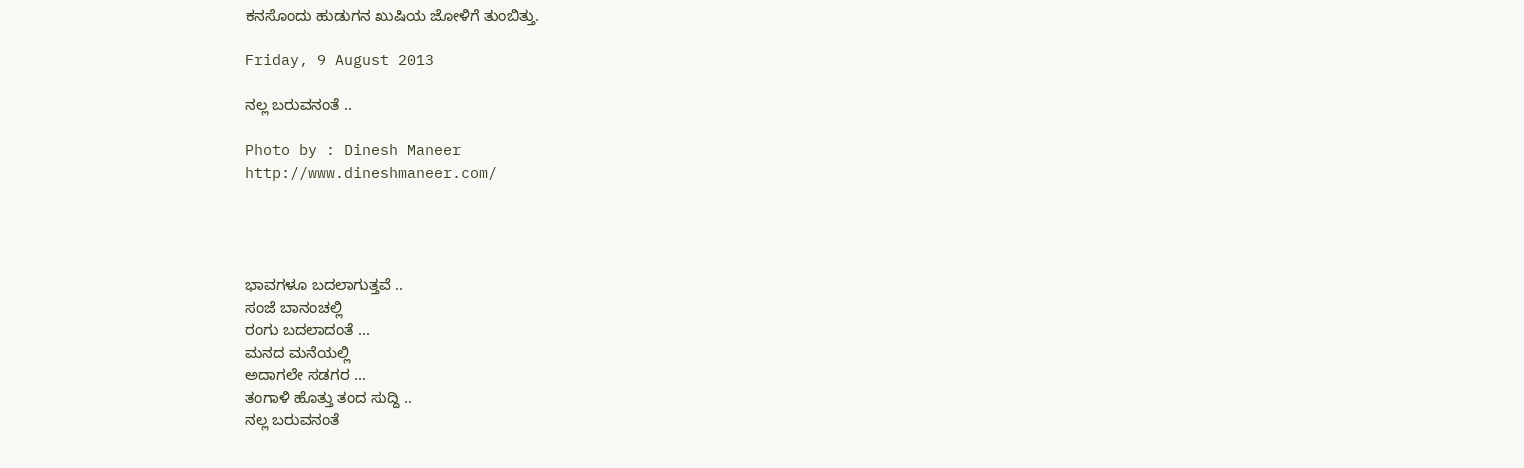ಕನಸೊಂದು ಹುಡುಗನ ಖುಷಿಯ ಜೋಳಿಗೆ ತುಂಬಿತ್ತು.

Friday, 9 August 2013

ನಲ್ಲ ಬರುವನಂತೆ ..

Photo by : Dinesh Maneer
http://www.dineshmaneer.com/




ಭಾವಗಳೂ ಬದಲಾಗುತ್ತವೆ ..
ಸಂಜೆ ಬಾನಂಚಲ್ಲಿ
ರಂಗು ಬದಲಾದಂತೆ ...
ಮನದ ಮನೆಯಲ್ಲಿ
ಅದಾಗಲೇ ಸಡಗರ ...
ತಂಗಾಳಿ ಹೊತ್ತು ತಂದ ಸುದ್ದಿ ..
ನಲ್ಲ ಬರುವನಂತೆ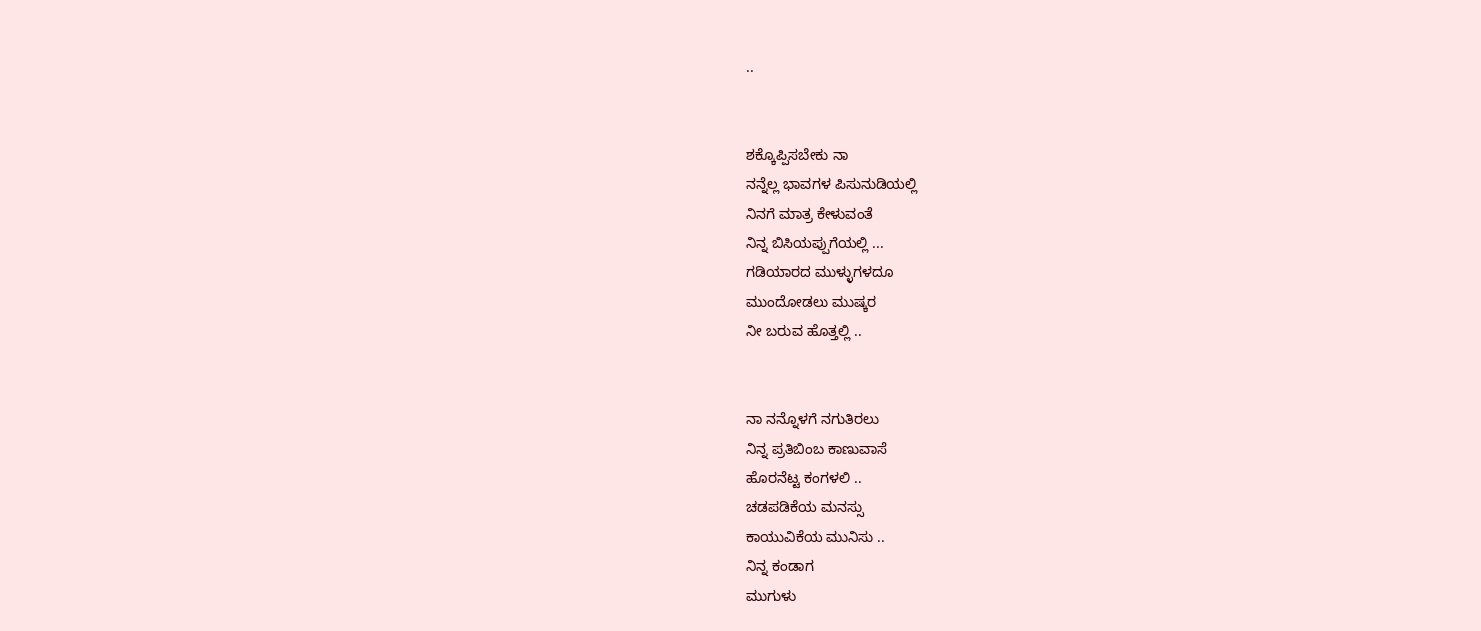..


ಶಕ್ಕೊಪ್ಪಿಸಬೇಕು ನಾ
ನನ್ನೆಲ್ಲ ಭಾವಗಳ ಪಿಸುನುಡಿಯಲ್ಲಿ
ನಿನಗೆ ಮಾತ್ರ ಕೇಳುವಂತೆ
ನಿನ್ನ ಬಿಸಿಯಪ್ಪುಗೆಯಲ್ಲಿ ...
ಗಡಿಯಾರದ ಮುಳ್ಳುಗಳದೂ
ಮುಂದೋಡಲು ಮುಷ್ಕರ
ನೀ ಬರುವ ಹೊತ್ತಲ್ಲಿ ..


ನಾ ನನ್ನೊಳಗೆ ನಗುತಿರಲು
ನಿನ್ನ ಪ್ರತಿಬಿಂಬ ಕಾಣುವಾಸೆ
ಹೊರನೆಟ್ಟ ಕಂಗಳಲಿ ..
ಚಡಪಡಿಕೆಯ ಮನಸ್ಸು
ಕಾಯುವಿಕೆಯ ಮುನಿಸು ..
ನಿನ್ನ ಕಂಡಾಗ
ಮುಗುಳು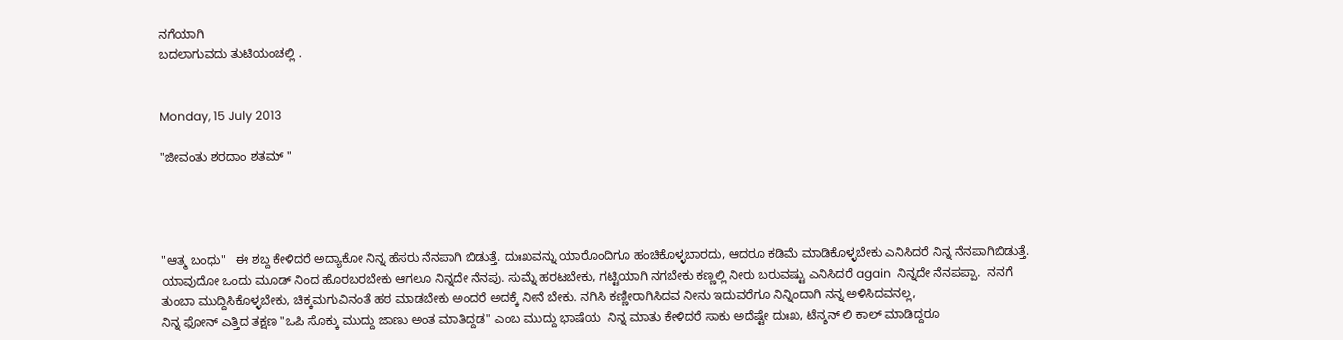ನಗೆಯಾಗಿ
ಬದಲಾಗುವದು ತುಟಿಯಂಚಲ್ಲಿ .


Monday, 15 July 2013

"ಜೀವಂತು ಶರದಾಂ ಶತಮ್ "




"ಆತ್ಮ ಬಂಧು"   ಈ ಶಬ್ದ ಕೇಳಿದರೆ ಅದ್ಯಾಕೋ ನಿನ್ನ ಹೆಸರು ನೆನಪಾಗಿ ಬಿಡುತ್ತೆ. ದುಃಖವನ್ನು ಯಾರೊಂದಿಗೂ ಹಂಚಿಕೊಳ್ಳಬಾರದು, ಆದರೂ ಕಡಿಮೆ ಮಾಡಿಕೊಳ್ಳಬೇಕು ಎನಿಸಿದರೆ ನಿನ್ನ ನೆನಪಾಗಿಬಿಡುತ್ತೆ. ಯಾವುದೋ ಒಂದು ಮೂಡ್ ನಿಂದ ಹೊರಬರಬೇಕು ಆಗಲೂ ನಿನ್ನದೇ ನೆನಪು. ಸುಮ್ನೆ ಹರಟಬೇಕು, ಗಟ್ಟಿಯಾಗಿ ನಗಬೇಕು ಕಣ್ಣಲ್ಲಿ ನೀರು ಬರುವಷ್ಟು ಎನಿಸಿದರೆ again  ನಿನ್ನದೇ ನೆನಪಪ್ಪಾ.  ನನಗೆ ತುಂಬಾ ಮುದ್ದಿಸಿಕೊಳ್ಳಬೇಕು, ಚಿಕ್ಕಮಗುವಿನಂತೆ ಹಠ ಮಾಡಬೇಕು ಅಂದರೆ ಅದಕ್ಕೆ ನೀನೆ ಬೇಕು. ನಗಿಸಿ ಕಣ್ಣೀರಾಗಿಸಿದವ ನೀನು ಇದುವರೆಗೂ ನಿನ್ನಿಂದಾಗಿ ನನ್ನ ಅಳಿಸಿದವನಲ್ಲ,
ನಿನ್ನ ಫೋನ್ ಎತ್ತಿದ ತಕ್ಷಣ "ಒಪಿ ಸೊಕ್ಕು ಮುದ್ದು ಜಾಣು ಅಂತ ಮಾತಿದ್ದಡ" ಎಂಬ ಮುದ್ದು ಭಾಷೆಯ  ನಿನ್ನ ಮಾತು ಕೇಳಿದರೆ ಸಾಕು ಅದೆಷ್ಟೇ ದುಃಖ, ಟೆನ್ಶನ್ ಲಿ ಕಾಲ್ ಮಾಡಿದ್ದರೂ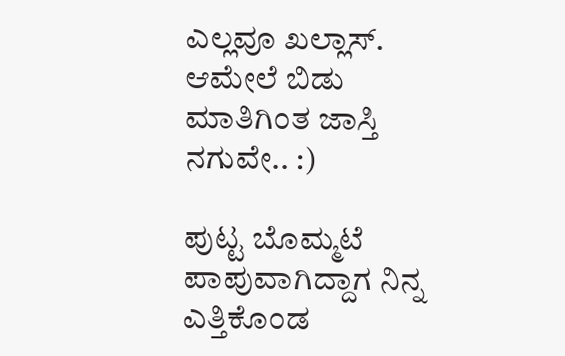ಎಲ್ಲವೂ ಖಲ್ಲಾಸ್. ಆಮೇಲೆ ಬಿಡು ಮಾತಿಗಿಂತ ಜಾಸ್ತಿ ನಗುವೇ.. :)

ಪುಟ್ಟ ಬೊಮ್ಮಟೆ ಪಾಪುವಾಗಿದ್ದಾಗ ನಿನ್ನ ಎತ್ತಿಕೊಂಡ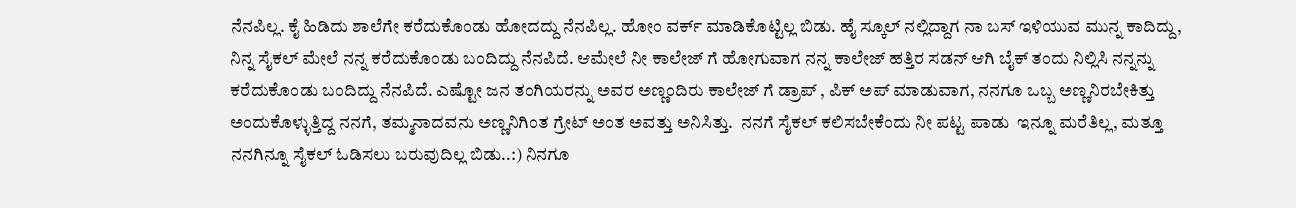ನೆನಪಿಲ್ಲ. ಕೈ ಹಿಡಿದು ಶಾಲೆಗೇ ಕರೆದುಕೊಂಡು ಹೋದದ್ದು ನೆನಪಿಲ್ಲ. ಹೋಂ ವರ್ಕ್ ಮಾಡಿಕೊಟ್ಟಿಲ್ಲ ಬಿಡು. ಹೈ ಸ್ಕೂಲ್ ನಲ್ಲಿದ್ದಾಗ ನಾ ಬಸ್ ಇಳಿಯುವ ಮುನ್ನ ಕಾದಿದ್ದು, ನಿನ್ನ ಸೈಕಲ್ ಮೇಲೆ ನನ್ನ ಕರೆದುಕೊಂಡು ಬಂದಿದ್ದು ನೆನಪಿದೆ. ಆಮೇಲೆ ನೀ ಕಾಲೇಜ್ ಗೆ ಹೋಗುವಾಗ ನನ್ನ ಕಾಲೇಜ್ ಹತ್ತಿರ ಸಡನ್ ಆಗಿ ಬೈಕ್ ತಂದು ನಿಲ್ಲಿಸಿ ನನ್ನನ್ನು ಕರೆದುಕೊಂಡು ಬಂದಿದ್ದು ನೆನಪಿದೆ. ಎಷ್ಟೋ ಜನ ತಂಗಿಯರನ್ನು ಅವರ ಅಣ್ಣಂದಿರು ಕಾಲೇಜ್ ಗೆ ಡ್ರಾಪ್ , ಪಿಕ್ ಅಪ್ ಮಾಡುವಾಗ, ನನಗೂ ಒಬ್ಬ ಅಣ್ಣನಿರಬೇಕಿತ್ತು ಅಂದುಕೊಳ್ಳುತ್ತಿದ್ದ ನನಗೆ, ತಮ್ಮನಾದವನು ಅಣ್ಣನಿಗಿಂತ ಗ್ರೇಟ್ ಅಂತ ಅವತ್ತು ಅನಿಸಿತ್ತು.  ನನಗೆ ಸೈಕಲ್ ಕಲಿಸಬೇಕೆಂದು ನೀ ಪಟ್ಟ ಪಾಡು  ಇನ್ನೂ ಮರೆತಿಲ್ಲ, ಮತ್ತೂ ನನಗಿನ್ನೂ ಸೈಕಲ್ ಓಡಿಸಲು ಬರುವುದಿಲ್ಲ ಬಿಡು..:) ನಿನಗೂ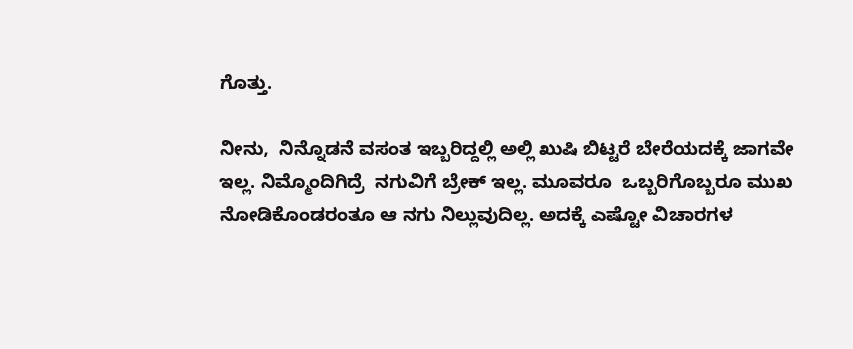ಗೊತ್ತು.

ನೀನು,  ನಿನ್ನೊಡನೆ ವಸಂತ ಇಬ್ಬರಿದ್ದಲ್ಲಿ ಅಲ್ಲಿ ಖುಷಿ ಬಿಟ್ಟರೆ ಬೇರೆಯದಕ್ಕೆ ಜಾಗವೇ ಇಲ್ಲ. ನಿಮ್ಮೊಂದಿಗಿದ್ರೆ  ನಗುವಿಗೆ ಬ್ರೇಕ್ ಇಲ್ಲ. ಮೂವರೂ  ಒಬ್ಬರಿಗೊಬ್ಬರೂ ಮುಖ  ನೋಡಿಕೊಂಡರಂತೂ ಆ ನಗು ನಿಲ್ಲುವುದಿಲ್ಲ. ಅದಕ್ಕೆ ಎಷ್ಟೋ ವಿಚಾರಗಳ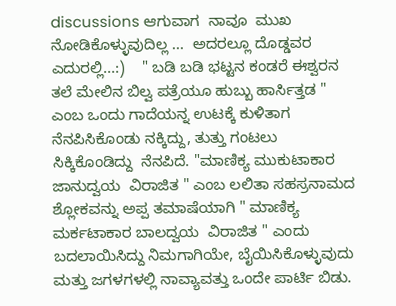discussions ಆಗುವಾಗ  ನಾವೂ  ಮುಖ ನೋಡಿಕೊಳ್ಳುವುದಿಲ್ಲ ...  ಅದರಲ್ಲೂ ದೊಡ್ಡವರ ಎದುರಲ್ಲಿ...:)    " ಬಡಿ ಬಡಿ ಭಟ್ಟನ ಕಂಡರೆ ಈಶ್ವರನ ತಲೆ ಮೇಲಿನ ಬಿಲ್ವ ಪತ್ರೆಯೂ ಹುಬ್ಬು ಹಾರ್ಸಿತ್ತಡ " ಎಂಬ ಒಂದು ಗಾದೆಯನ್ನ ಉಟಕ್ಕೆ ಕುಳಿತಾಗ ನೆನಪಿಸಿಕೊಂಡು ನಕ್ಕಿದ್ದು, ತುತ್ತು ಗಂಟಲು ಸಿಕ್ಕಿಕೊಂಡಿದ್ದು  ನೆನಪಿದೆ. "ಮಾಣಿಕ್ಯ ಮುಕುಟಾಕಾರ ಜಾನುದ್ವಯ  ವಿರಾಜಿತ " ಎಂಬ ಲಲಿತಾ ಸಹಸ್ರನಾಮದ ಶ್ಲೋಕವನ್ನು ಅಪ್ಪ ತಮಾಷೆಯಾಗಿ " ಮಾಣಿಕ್ಯ ಮರ್ಕಟಾಕಾರ ಬಾಲದ್ವಯ  ವಿರಾಜಿತ " ಎಂದು ಬದಲಾಯಿಸಿದ್ದು ನಿಮಗಾಗಿಯೇ, ಬೈಯಿಸಿಕೊಳ್ಳುವುದು ಮತ್ತು ಜಗಳಗಳಲ್ಲಿ ನಾವ್ಯಾವತ್ತು ಒಂದೇ ಪಾರ್ಟಿ ಬಿಡು.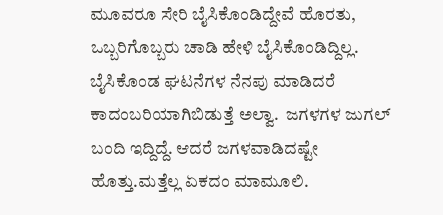ಮೂವರೂ ಸೇರಿ ಬೈಸಿಕೊಂಡಿದ್ದೇವೆ ಹೊರತು, ಒಬ್ಬರಿಗೊಬ್ಬರು ಚಾಡಿ ಹೇಳಿ ಬೈಸಿಕೊಂಡಿದ್ದಿಲ್ಲ. ಬೈಸಿಕೊಂಡ ಘಟನೆಗಳ ನೆನಪು ಮಾಡಿದರೆ ಕಾದಂಬರಿಯಾಗಿಬಿಡುತ್ತೆ ಅಲ್ವಾ.  ಜಗಳಗಳ ಜುಗಲ್ ಬಂದಿ ಇದ್ದಿದ್ದೆ. ಆದರೆ ಜಗಳವಾಡಿದಷ್ಟೇ ಹೊತ್ತು.ಮತ್ತೆಲ್ಲ ಏಕದಂ ಮಾಮೂಲಿ.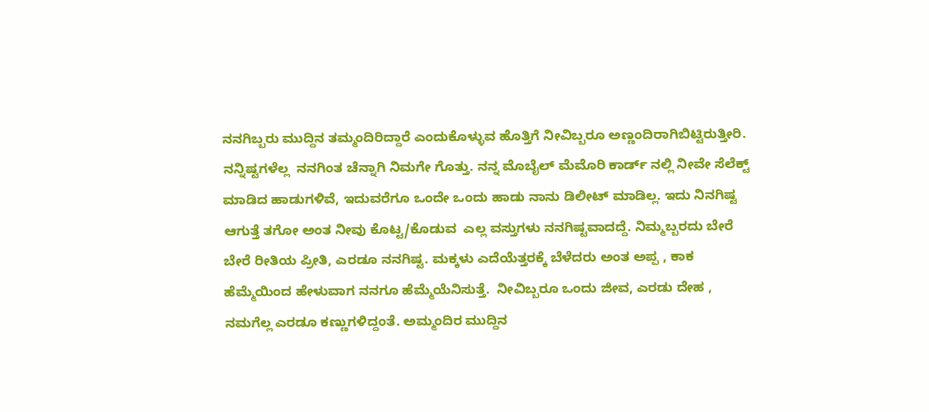ನನಗಿಬ್ಬರು ಮುದ್ದಿನ ತಮ್ಮಂದಿರಿದ್ದಾರೆ ಎಂದುಕೊಳ್ಳುವ ಹೊತ್ತಿಗೆ ನೀವಿಬ್ಬರೂ ಅಣ್ಣಂದಿರಾಗಿಬಿಟ್ಟಿರುತ್ತೀರಿ.  ನನ್ನಿಷ್ಟಗಳೆಲ್ಲ  ನನಗಿಂತ ಚೆನ್ನಾಗಿ ನಿಮಗೇ ಗೊತ್ತು. ನನ್ನ ಮೊಬೈಲ್ ಮೆಮೊರಿ ಕಾರ್ಡ್ ನಲ್ಲಿ ನೀವೇ ಸೆಲೆಕ್ಟ್ ಮಾಡಿದ ಹಾಡುಗಳಿವೆ, ಇದುವರೆಗೂ ಒಂದೇ ಒಂದು ಹಾಡು ನಾನು ಡಿಲೀಟ್ ಮಾಡಿಲ್ಲ. ಇದು ನಿನಗಿಷ್ಟ ಆಗುತ್ತೆ ತಗೋ ಅಂತ ನೀವು ಕೊಟ್ಟ/ಕೊಡುವ  ಎಲ್ಲ ವಸ್ತುಗಳು ನನಗಿಷ್ಟವಾದದ್ದೆ. ನಿಮ್ಮಬ್ಬರದು ಬೇರೆ ಬೇರೆ ರೀತಿಯ ಪ್ರೀತಿ, ಎರಡೂ ನನಗಿಷ್ಟ. ಮಕ್ಕಳು ಎದೆಯೆತ್ತರಕ್ಕೆ ಬೆಳೆದರು ಅಂತ ಅಪ್ಪ , ಕಾಕ ಹೆಮ್ಮೆಯಿಂದ ಹೇಳುವಾಗ ನನಗೂ ಹೆಮ್ಮೆಯೆನಿಸುತ್ತೆ.  ನೀವಿಬ್ಬರೂ ಒಂದು ಜೀವ, ಎರಡು ದೇಹ , ನಮಗೆಲ್ಲ ಎರಡೂ ಕಣ್ಣುಗಳಿದ್ದಂತೆ. ಅಮ್ಮಂದಿರ ಮುದ್ದಿನ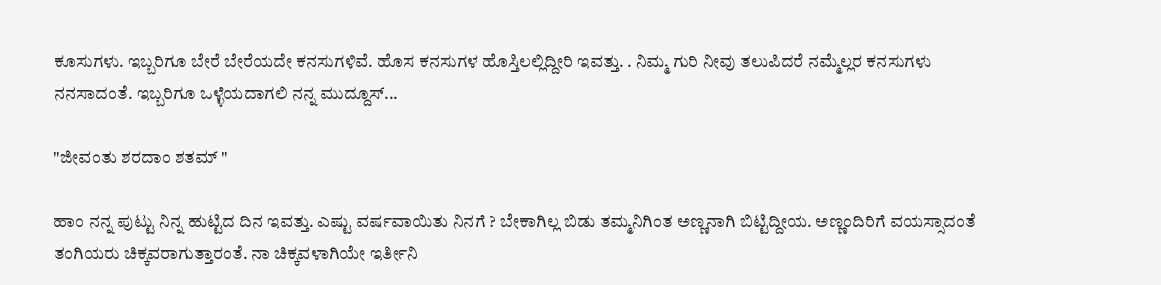ಕೂಸುಗಳು. ಇಬ್ಬರಿಗೂ ಬೇರೆ ಬೇರೆಯದೇ ಕನಸುಗಳಿವೆ. ಹೊಸ ಕನಸುಗಳ ಹೊಸ್ತಿಲಲ್ಲಿದ್ದೀರಿ ಇವತ್ತು. . ನಿಮ್ಮ ಗುರಿ ನೀವು ತಲುಪಿದರೆ ನಮ್ಮೆಲ್ಲರ ಕನಸುಗಳು ನನಸಾದಂತೆ. ಇಬ್ಬರಿಗೂ ಒಳ್ಳೆಯದಾಗಲಿ ನನ್ನ ಮುದ್ದೂಸ್...

"ಜೀವಂತು ಶರದಾಂ ಶತಮ್ "

ಹಾಂ ನನ್ನ ಪುಟ್ಟು ನಿನ್ನ ಹುಟ್ಟಿದ ದಿನ ಇವತ್ತು. ಎಷ್ಟು ವರ್ಷವಾಯಿತು ನಿನಗೆ ? ಬೇಕಾಗಿಲ್ಲ ಬಿಡು ತಮ್ಮನಿಗಿಂತ ಅಣ್ಣನಾಗಿ ಬಿಟ್ಟಿದ್ದೀಯ. ಅಣ್ಣಂದಿರಿಗೆ ವಯಸ್ಸಾದಂತೆ ತಂಗಿಯರು ಚಿಕ್ಕವರಾಗುತ್ತಾರಂತೆ. ನಾ ಚಿಕ್ಕವಳಾಗಿಯೇ ಇರ್ತೀನಿ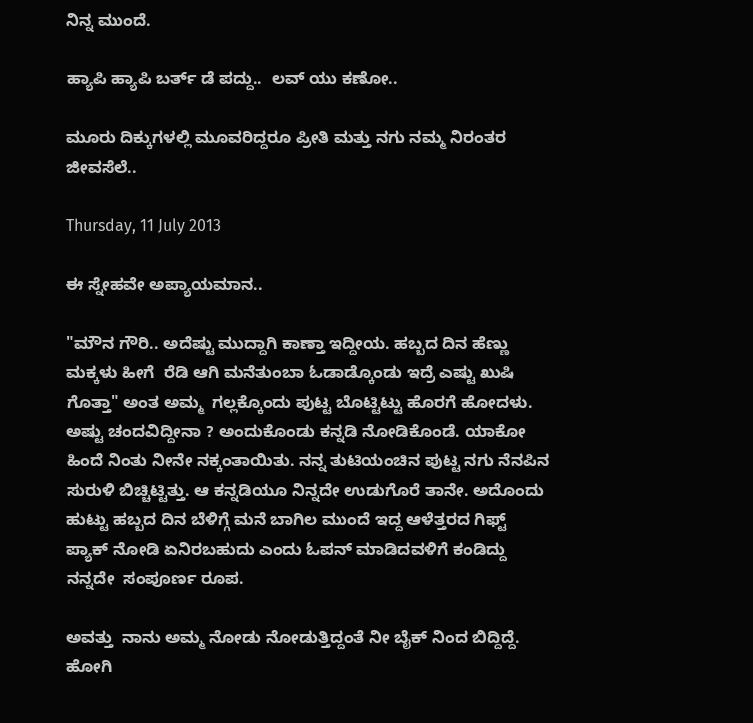ನಿನ್ನ ಮುಂದೆ.

ಹ್ಯಾಪಿ ಹ್ಯಾಪಿ ಬರ್ತ್ ಡೆ ಪದ್ದು..  ಲವ್ ಯು ಕಣೋ..

ಮೂರು ದಿಕ್ಕುಗಳಲ್ಲಿ ಮೂವರಿದ್ದರೂ ಪ್ರೀತಿ ಮತ್ತು ನಗು ನಮ್ಮ ನಿರಂತರ ಜೀವಸೆಲೆ..

Thursday, 11 July 2013

ಈ ಸ್ನೇಹವೇ ಅಪ್ಯಾಯಮಾನ..

"ಮೌನ ಗೌರಿ.. ಅದೆಷ್ಟು ಮುದ್ದಾಗಿ ಕಾಣ್ತಾ ಇದ್ದೀಯ. ಹಬ್ಬದ ದಿನ ಹೆಣ್ಣು ಮಕ್ಕಳು ಹೀಗೆ  ರೆಡಿ ಆಗಿ ಮನೆತುಂಬಾ ಓಡಾಡ್ಕೊಂಡು ಇದ್ರೆ ಎಷ್ಟು ಖುಷಿ ಗೊತ್ತಾ" ಅಂತ ಅಮ್ಮ  ಗಲ್ಲಕ್ಕೊಂದು ಪುಟ್ಟ ಬೊಟ್ಟಿಟ್ಟು ಹೊರಗೆ ಹೋದಳು. ಅಷ್ಟು ಚಂದವಿದ್ದೀನಾ ? ಅಂದುಕೊಂಡು ಕನ್ನಡಿ ನೋಡಿಕೊಂಡೆ. ಯಾಕೋ ಹಿಂದೆ ನಿಂತು ನೀನೇ ನಕ್ಕಂತಾಯಿತು. ನನ್ನ ತುಟಿಯಂಚಿನ ಪುಟ್ಟ ನಗು ನೆನಪಿನ ಸುರುಳಿ ಬಿಚ್ಚಿಟ್ಟಿತ್ತು. ಆ ಕನ್ನಡಿಯೂ ನಿನ್ನದೇ ಉಡುಗೊರೆ ತಾನೇ. ಅದೊಂದು ಹುಟ್ಟು ಹಬ್ಬದ ದಿನ ಬೆಳಿಗ್ಗೆ ಮನೆ ಬಾಗಿಲ ಮುಂದೆ ಇದ್ದ ಆಳೆತ್ತರದ ಗಿಫ್ಟ್ ಪ್ಯಾಕ್ ನೋಡಿ ಏನಿರಬಹುದು ಎಂದು ಓಪನ್ ಮಾಡಿದವಳಿಗೆ ಕಂಡಿದ್ದು ನನ್ನದೇ  ಸಂಪೂರ್ಣ ರೂಪ.

ಅವತ್ತು  ನಾನು ಅಮ್ಮ ನೋಡು ನೋಡುತ್ತಿದ್ದಂತೆ ನೀ ಬೈಕ್ ನಿಂದ ಬಿದ್ದಿದ್ದೆ. ಹೋಗಿ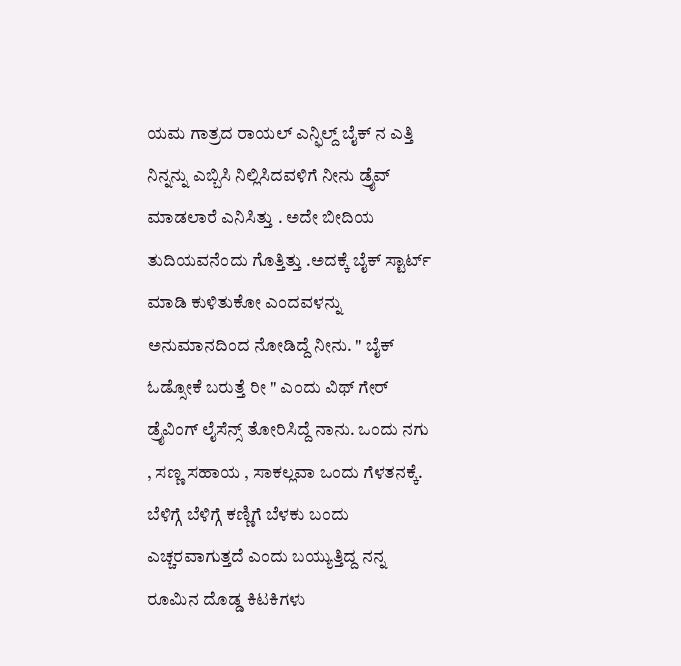ಯಮ ಗಾತ್ರದ ರಾಯಲ್ ಎನ್ಫಿಲ್ದ್ ಬೈಕ್ ನ ಎತ್ತಿ ನಿನ್ನನ್ನು ಎಬ್ಬಿಸಿ ನಿಲ್ಲಿಸಿದವಳಿಗೆ ನೀನು ಡ್ರೈವ್ ಮಾಡಲಾರೆ ಎನಿಸಿತ್ತು . ಅದೇ ಬೀದಿಯ ತುದಿಯವನೆಂದು ಗೊತ್ತಿತ್ತು .ಅದಕ್ಕೆ ಬೈಕ್ ಸ್ಟಾರ್ಟ್ ಮಾಡಿ ಕುಳಿತುಕೋ ಎಂದವಳನ್ನು ಅನುಮಾನದಿಂದ ನೋಡಿದ್ದೆ ನೀನು. " ಬೈಕ್ ಓಡ್ಸೋಕೆ ಬರುತ್ತೆ ರೀ " ಎಂದು ವಿಥ್ ಗೇರ್ ಡ್ರೈವಿಂಗ್ ಲೈಸೆನ್ಸ್ ತೋರಿಸಿದ್ದೆ ನಾನು. ಒಂದು ನಗು , ಸಣ್ಣ ಸಹಾಯ , ಸಾಕಲ್ಲವಾ ಒಂದು ಗೆಳತನಕ್ಕೆ. ಬೆಳಿಗ್ಗೆ ಬೆಳಿಗ್ಗೆ ಕಣ್ಣಿಗೆ ಬೆಳಕು ಬಂದು ಎಚ್ಚರವಾಗುತ್ತದೆ ಎಂದು ಬಯ್ಯುತ್ತಿದ್ದ ನನ್ನ ರೂಮಿನ ದೊಡ್ಡ ಕಿಟಕಿಗಳು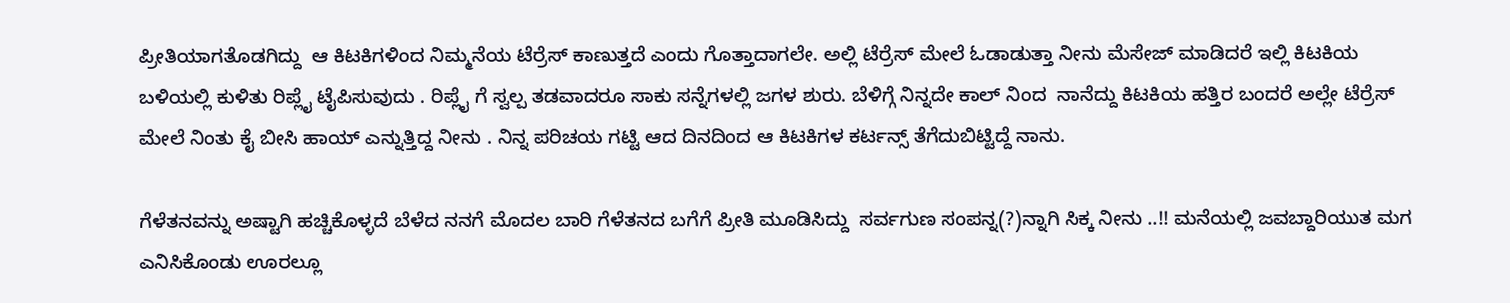ಪ್ರೀತಿಯಾಗತೊಡಗಿದ್ದು  ಆ ಕಿಟಕಿಗಳಿಂದ ನಿಮ್ಮನೆಯ ಟೆರ್ರೆಸ್ ಕಾಣುತ್ತದೆ ಎಂದು ಗೊತ್ತಾದಾಗಲೇ. ಅಲ್ಲಿ ಟೆರ್ರೆಸ್ ಮೇಲೆ ಓಡಾಡುತ್ತಾ ನೀನು ಮೆಸೇಜ್ ಮಾಡಿದರೆ ಇಲ್ಲಿ ಕಿಟಕಿಯ ಬಳಿಯಲ್ಲಿ ಕುಳಿತು ರಿಪ್ಲೈ ಟೈಪಿಸುವುದು . ರಿಪ್ಲೈ ಗೆ ಸ್ವಲ್ಪ ತಡವಾದರೂ ಸಾಕು ಸನ್ನೆಗಳಲ್ಲಿ ಜಗಳ ಶುರು. ಬೆಳಿಗ್ಗೆ ನಿನ್ನದೇ ಕಾಲ್ ನಿಂದ  ನಾನೆದ್ದು ಕಿಟಕಿಯ ಹತ್ತಿರ ಬಂದರೆ ಅಲ್ಲೇ ಟೆರ್ರೆಸ್ ಮೇಲೆ ನಿಂತು ಕೈ ಬೀಸಿ ಹಾಯ್ ಎನ್ನುತ್ತಿದ್ದ ನೀನು . ನಿನ್ನ ಪರಿಚಯ ಗಟ್ಟಿ ಆದ ದಿನದಿಂದ ಆ ಕಿಟಕಿಗಳ ಕರ್ಟನ್ಸ್ ತೆಗೆದುಬಿಟ್ಟಿದ್ದೆ ನಾನು.

ಗೆಳೆತನವನ್ನು ಅಷ್ಟಾಗಿ ಹಚ್ಚಿಕೊಳ್ಳದೆ ಬೆಳೆದ ನನಗೆ ಮೊದಲ ಬಾರಿ ಗೆಳೆತನದ ಬಗೆಗೆ ಪ್ರೀತಿ ಮೂಡಿಸಿದ್ದು  ಸರ್ವಗುಣ ಸಂಪನ್ನ(?)ನ್ನಾಗಿ ಸಿಕ್ಕ ನೀನು ..!! ಮನೆಯಲ್ಲಿ ಜವಬ್ದಾರಿಯುತ ಮಗ ಎನಿಸಿಕೊಂಡು ಊರಲ್ಲೂ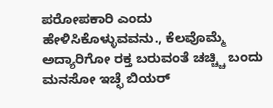ಪರೋಪಕಾರಿ ಎಂದು ಹೇಳಿಸಿಕೊಳ್ಳುವವನು., ಕೆಲವೊಮ್ಮೆ ಅದ್ಯಾರಿಗೋ ರಕ್ತ ಬರುವಂತೆ ಚಚ್ಚ್ಚಿ ಬಂದು  ಮನಸೋ ಇಚ್ಛೆ ಬಿಯರ್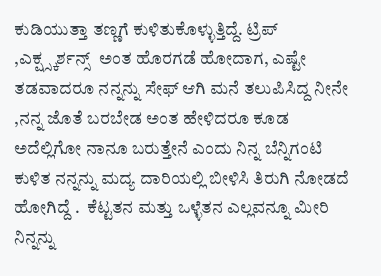ಕುಡಿಯುತ್ತಾ ತಣ್ಣಗೆ ಕುಳಿತುಕೊಳ್ಳುತ್ತಿದ್ದೆ. ಟ್ರಿಪ್ ,ಎಕ್ಷ್ಸ್ಕರ್ಶನ್ಸ್  ಅಂತ ಹೊರಗಡೆ ಹೋದಾಗ, ಎಷ್ಟೇ ತಡವಾದರೂ ನನ್ನನ್ನು ಸೇಫ್ ಆಗಿ ಮನೆ ತಲುಪಿಸಿದ್ದ ನೀನೇ ,ನನ್ನ ಜೊತೆ ಬರಬೇಡ ಅಂತ ಹೇಳಿದರೂ ಕೂಡ ಅದೆಲ್ಲಿಗೋ ನಾನೂ ಬರುತ್ತೇನೆ ಎಂದು ನಿನ್ನ ಬೆನ್ನಿಗಂಟಿ ಕುಳಿತ ನನ್ನನ್ನು ಮದ್ಯ ದಾರಿಯಲ್ಲಿ ಬೀಳಿಸಿ ತಿರುಗಿ ನೋಡದೆ ಹೋಗಿದ್ದೆ .  ಕೆಟ್ಟತನ ಮತ್ತು ಒಳ್ಳೆತನ ಎಲ್ಲವನ್ನೂ ಮೀರಿ ನಿನ್ನನ್ನು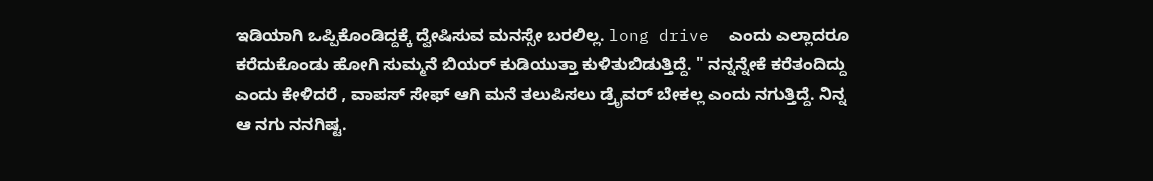ಇಡಿಯಾಗಿ ಒಪ್ಪಿಕೊಂಡಿದ್ದಕ್ಕೆ ದ್ವೇಷಿಸುವ ಮನಸ್ಸೇ ಬರಲಿಲ್ಲ. long drive  ಎಂದು ಎಲ್ಲಾದರೂ ಕರೆದುಕೊಂಡು ಹೋಗಿ ಸುಮ್ಮನೆ ಬಿಯರ್ ಕುಡಿಯುತ್ತಾ ಕುಳಿತುಬಿಡುತ್ತಿದ್ದೆ. " ನನ್ನನ್ನೇಕೆ ಕರೆತಂದಿದ್ದು ಎಂದು ಕೇಳಿದರೆ , ವಾಪಸ್ ಸೇಫ್ ಆಗಿ ಮನೆ ತಲುಪಿಸಲು ಡ್ರೈವರ್ ಬೇಕಲ್ಲ ಎಂದು ನಗುತ್ತಿದ್ದೆ. ನಿನ್ನ ಆ ನಗು ನನಗಿಷ್ಟ.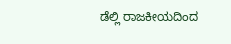ಡೆಲ್ಲಿ ರಾಜಕೀಯದಿಂದ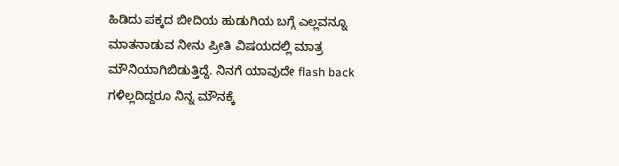ಹಿಡಿದು ಪಕ್ಕದ ಬೀದಿಯ ಹುಡುಗಿಯ ಬಗ್ಗೆ ಎಲ್ಲವನ್ನೂ ಮಾತನಾಡುವ ನೀನು ಪ್ರೀತಿ ವಿಷಯದಲ್ಲಿ ಮಾತ್ರ ಮೌನಿಯಾಗಿಬಿಡುತ್ತಿದ್ದೆ. ನಿನಗೆ ಯಾವುದೇ flash back ಗಳಿಲ್ಲದಿದ್ದರೂ ನಿನ್ನ ಮೌನಕ್ಕೆ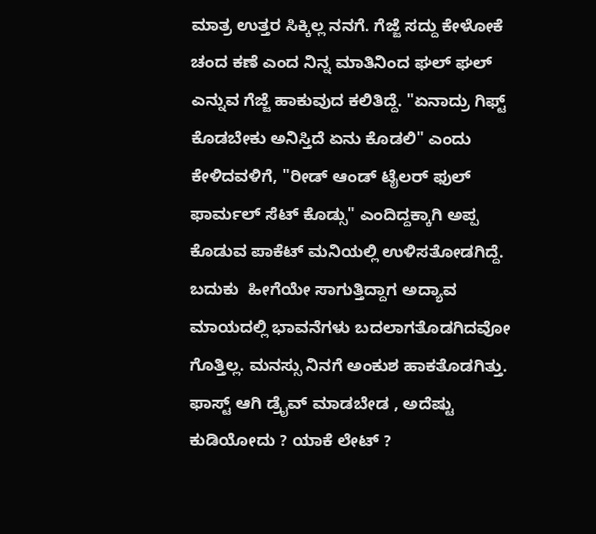ಮಾತ್ರ ಉತ್ತರ ಸಿಕ್ಕಿಲ್ಲ ನನಗೆ. ಗೆಜ್ಜೆ ಸದ್ದು ಕೇಳೋಕೆ ಚಂದ ಕಣೆ ಎಂದ ನಿನ್ನ ಮಾತಿನಿಂದ ಘಲ್ ಘಲ್ ಎನ್ನುವ ಗೆಜ್ಜೆ ಹಾಕುವುದ ಕಲಿತಿದ್ದೆ. "ಏನಾದ್ರು ಗಿಫ್ಟ್ ಕೊಡಬೇಕು ಅನಿಸ್ತಿದೆ ಏನು ಕೊಡಲಿ" ಎಂದು ಕೇಳಿದವಳಿಗೆ, "ರೀಡ್ ಆಂಡ್ ಟೈಲರ್ ಫುಲ್ ಫಾರ್ಮಲ್ ಸೆಟ್ ಕೊಡ್ಸು" ಎಂದಿದ್ದಕ್ಕಾಗಿ ಅಪ್ಪ ಕೊಡುವ ಪಾಕೆಟ್ ಮನಿಯಲ್ಲಿ ಉಳಿಸತೋಡಗಿದ್ದೆ. ಬದುಕು  ಹೀಗೆಯೇ ಸಾಗುತ್ತಿದ್ದಾಗ ಅದ್ಯಾವ ಮಾಯದಲ್ಲಿ ಭಾವನೆಗಳು ಬದಲಾಗತೊಡಗಿದವೋ ಗೊತ್ತಿಲ್ಲ. ಮನಸ್ಸು ನಿನಗೆ ಅಂಕುಶ ಹಾಕತೊಡಗಿತ್ತು. ಫಾಸ್ಟ್ ಆಗಿ ಡ್ರೈವ್ ಮಾಡಬೇಡ , ಅದೆಷ್ಟು ಕುಡಿಯೋದು ? ಯಾಕೆ ಲೇಟ್ ?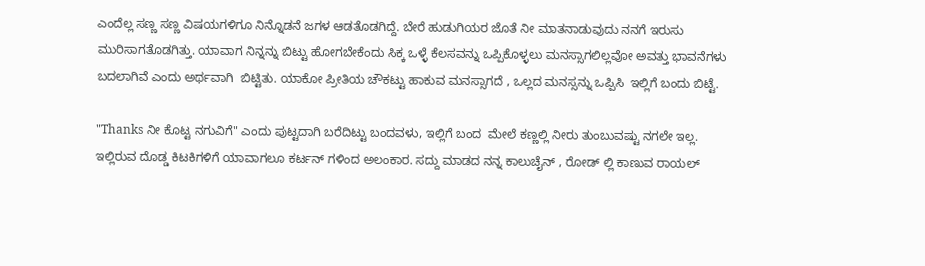ಎಂದೆಲ್ಲ ಸಣ್ಣ ಸಣ್ಣ ವಿಷಯಗಳಿಗೂ ನಿನ್ನೊಡನೆ ಜಗಳ ಆಡತೊಡಗಿದ್ದೆ. ಬೇರೆ ಹುಡುಗಿಯರ ಜೊತೆ ನೀ ಮಾತನಾಡುವುದು ನನಗೆ ಇರುಸು ಮುರಿಸಾಗತೊಡಗಿತ್ತು. ಯಾವಾಗ ನಿನ್ನನ್ನು ಬಿಟ್ಟು ಹೋಗಬೇಕೆಂದು ಸಿಕ್ಕ ಒಳ್ಳೆ ಕೆಲಸವನ್ನು ಒಪ್ಪಿಕೊಳ್ಳಲು ಮನಸ್ಸಾಗಲಿಲ್ಲವೋ ಅವತ್ತು ಭಾವನೆಗಳು ಬದಲಾಗಿವೆ ಎಂದು ಅರ್ಥವಾಗಿ  ಬಿಟ್ಟಿತು. ಯಾಕೋ ಪ್ರೀತಿಯ ಚೌಕಟ್ಟು ಹಾಕುವ ಮನಸ್ಸಾಗದೆ , ಒಲ್ಲದ ಮನಸ್ಸನ್ನು ಒಪ್ಪಿಸಿ  ಇಲ್ಲಿಗೆ ಬಂದು ಬಿಟ್ಟೆ.

"Thanks ನೀ ಕೊಟ್ಟ ನಗುವಿಗೆ" ಎಂದು ಪುಟ್ಟದಾಗಿ ಬರೆದಿಟ್ಟು ಬಂದವಳು, ಇಲ್ಲಿಗೆ ಬಂದ  ಮೇಲೆ ಕಣ್ಣಲ್ಲಿ ನೀರು ತುಂಬುವಷ್ಟು ನಗಲೇ ಇಲ್ಲ. ಇಲ್ಲಿರುವ ದೊಡ್ಡ ಕಿಟಕಿಗಳಿಗೆ ಯಾವಾಗಲೂ ಕರ್ಟನ್ ಗಳಿಂದ ಅಲಂಕಾರ. ಸದ್ದು ಮಾಡದ ನನ್ನ ಕಾಲುಚೈನ್ , ರೋಡ್ ಲ್ಲಿ ಕಾಣುವ ರಾಯಲ್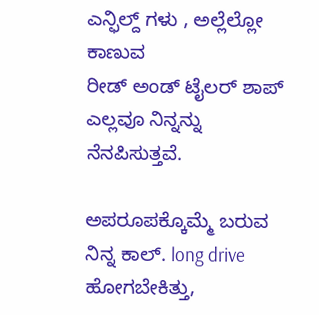ಎನ್ಫಿಲ್ದ್ ಗಳು , ಅಲ್ಲೆಲ್ಲೋ ಕಾಣುವ
ರೀಡ್ ಅಂಡ್ ಟೈಲರ್ ಶಾಪ್ ಎಲ್ಲವೂ ನಿನ್ನನ್ನು ನೆನಪಿಸುತ್ತವೆ.

ಅಪರೂಪಕ್ಕೊಮ್ಮೆ ಬರುವ ನಿನ್ನ ಕಾಲ್. long drive ಹೋಗಬೇಕಿತ್ತು,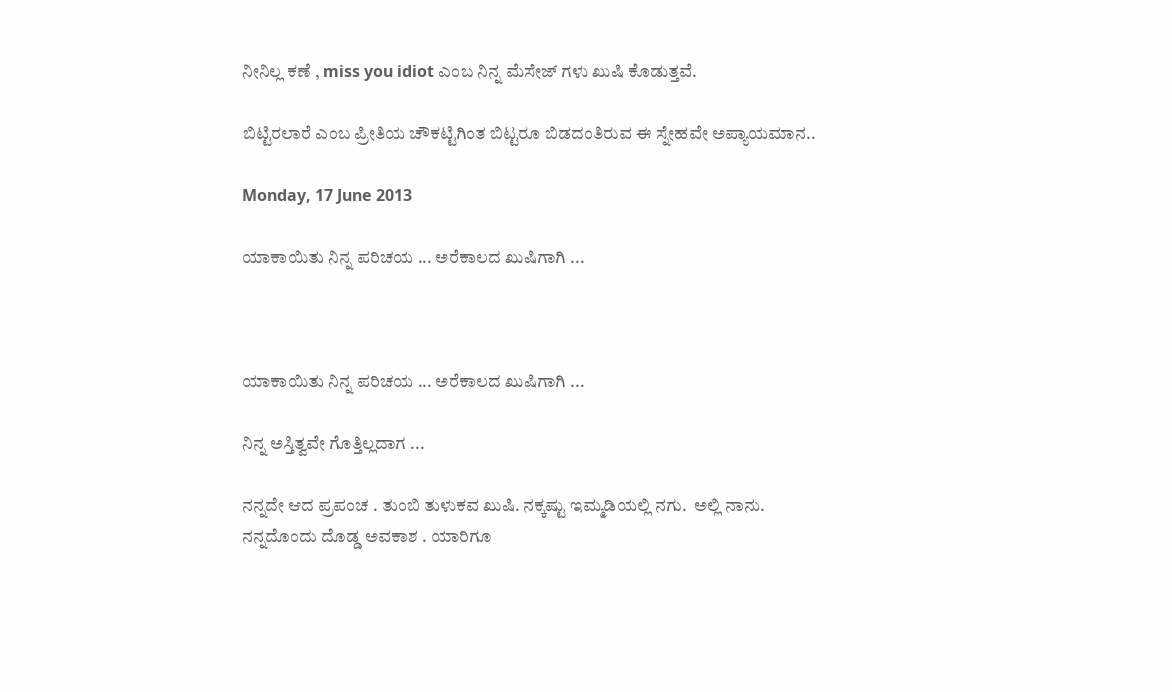ನೀನಿಲ್ಲ ಕಣೆ , miss you idiot ಎಂಬ ನಿನ್ನ ಮೆಸೇಜ್ ಗಳು ಖುಷಿ ಕೊಡುತ್ತವೆ.

ಬಿಟ್ಟಿರಲಾರೆ ಎಂಬ ಪ್ರೀತಿಯ ಚೌಕಟ್ಟಿಗಿಂತ ಬಿಟ್ಟರೂ ಬಿಡದಂತಿರುವ ಈ ಸ್ನೇಹವೇ ಅಪ್ಯಾಯಮಾನ..

Monday, 17 June 2013

ಯಾಕಾಯಿತು ನಿನ್ನ ಪರಿಚಯ ... ಅರೆಕಾಲದ ಖುಷಿಗಾಗಿ ...



ಯಾಕಾಯಿತು ನಿನ್ನ ಪರಿಚಯ ... ಅರೆಕಾಲದ ಖುಷಿಗಾಗಿ ...

ನಿನ್ನ ಅಸ್ತಿತ್ವವೇ ಗೊತ್ತಿಲ್ಲದಾಗ ...

ನನ್ನದೇ ಆದ ಪ್ರಪಂಚ . ತುಂಬಿ ತುಳುಕವ ಖುಷಿ. ನಕ್ಕಷ್ಟು ಇಮ್ಮಡಿಯಲ್ಲಿ ನಗು.  ಅಲ್ಲಿ ನಾನು. ನನ್ನದೊಂದು ದೊಡ್ಡ ಅವಕಾಶ . ಯಾರಿಗೂ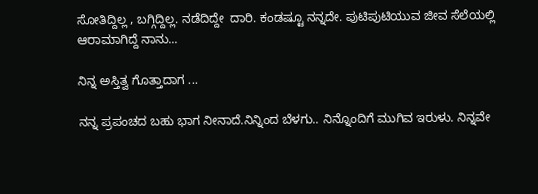ಸೋತಿದ್ದಿಲ್ಲ , ಬಗ್ಗಿದ್ದಿಲ್ಲ. ನಡೆದಿದ್ದೇ  ದಾರಿ. ಕಂಡಷ್ಟೂ ನನ್ನದೇ. ಪುಟಿಪುಟಿಯುವ ಜೀವ ಸೆಲೆಯಲ್ಲಿ  ಆರಾಮಾಗಿದ್ದೆ ನಾನು...

ನಿನ್ನ ಅಸ್ತಿತ್ವ ಗೊತ್ತಾದಾಗ ...

ನನ್ನ ಪ್ರಪಂಚದ ಬಹು ಭಾಗ ನೀನಾದೆ.ನಿನ್ನಿಂದ ಬೆಳಗು.. ನಿನ್ನೊಂದಿಗೆ ಮುಗಿವ ಇರುಳು. ನಿನ್ನವೇ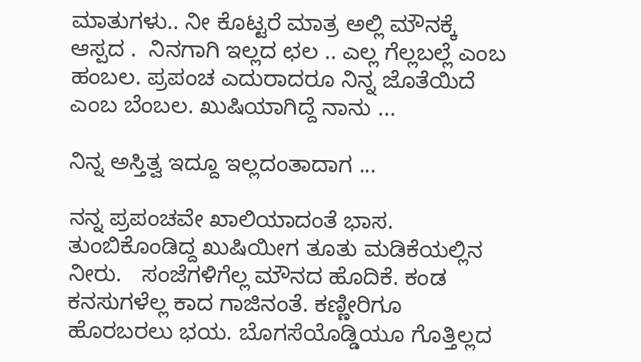ಮಾತುಗಳು.. ನೀ ಕೊಟ್ಟರೆ ಮಾತ್ರ ಅಲ್ಲಿ ಮೌನಕ್ಕೆ ಆಸ್ಪದ .  ನಿನಗಾಗಿ ಇಲ್ಲದ ಛಲ .. ಎಲ್ಲ ಗೆಲ್ಲಬಲ್ಲೆ ಎಂಬ ಹಂಬಲ. ಪ್ರಪಂಚ ಎದುರಾದರೂ ನಿನ್ನ ಜೊತೆಯಿದೆ ಎಂಬ ಬೆಂಬಲ. ಖುಷಿಯಾಗಿದ್ದೆ ನಾನು ...

ನಿನ್ನ ಅಸ್ತಿತ್ವ ಇದ್ದೂ ಇಲ್ಲದಂತಾದಾಗ ...

ನನ್ನ ಪ್ರಪಂಚವೇ ಖಾಲಿಯಾದಂತೆ ಭಾಸ. ತುಂಬಿಕೊಂಡಿದ್ದ ಖುಷಿಯೀಗ ತೂತು ಮಡಿಕೆಯಲ್ಲಿನ ನೀರು.   ಸಂಜೆಗಳಿಗೆಲ್ಲ ಮೌನದ ಹೊದಿಕೆ. ಕಂಡ ಕನಸುಗಳೆಲ್ಲ ಕಾದ ಗಾಜಿನಂತೆ. ಕಣ್ಣೀರಿಗೂ ಹೊರಬರಲು ಭಯ. ಬೊಗಸೆಯೊಡ್ಡಿಯೂ ಗೊತ್ತಿಲ್ಲದ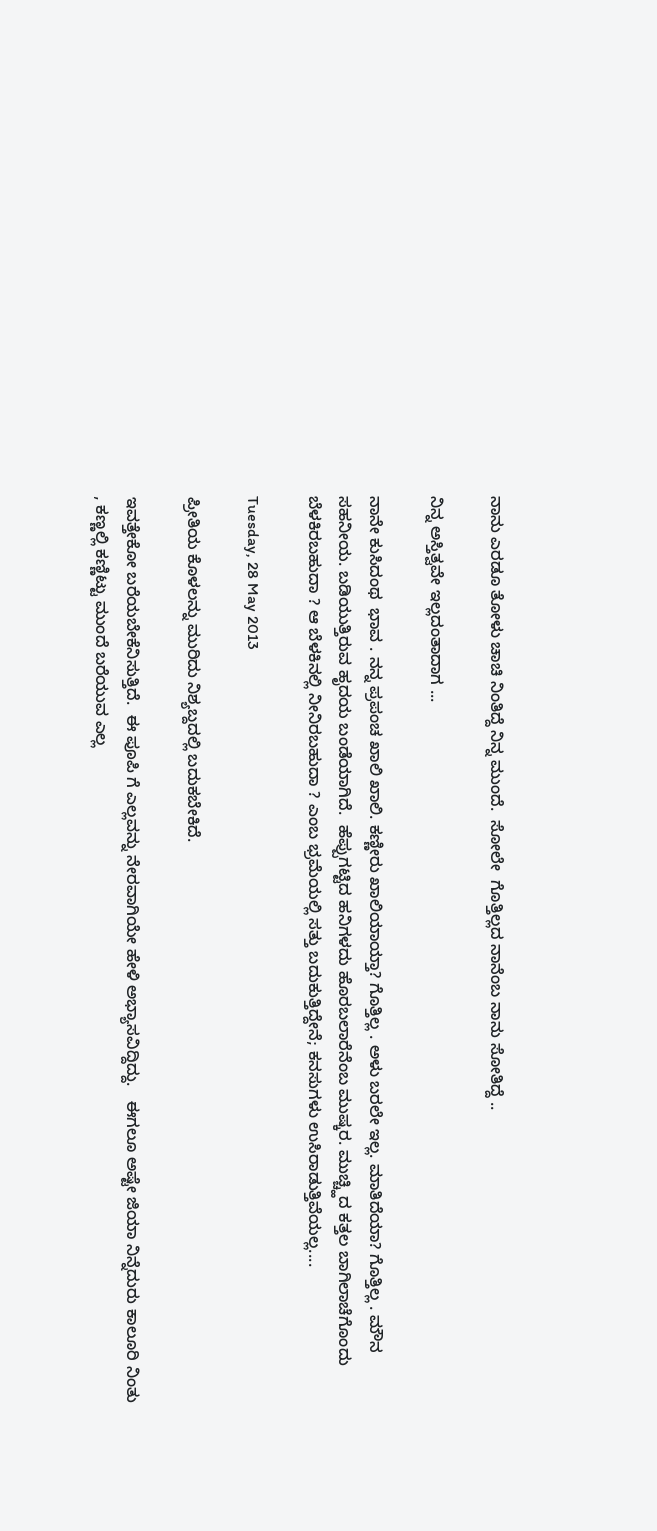ನಾನು ಎರಡೂ ತೋಳು ಚಾಚಿ ನಿಂತಿದ್ದೆ ನಿನ್ನ ಮುಂದೆ.  ಸೋಲೇ  ಗೊತ್ತಿಲ್ಲದ ನಾನೆಂಬ ನಾನು ಸೋತಿದ್ದೆ ..

ನಿನ್ನ ಅಸ್ತಿತ್ವವೇ ಇಲ್ಲದಂತಾದಾಗ ...

ನಾನೇ ಕುಸಿದಂಥ  ಭಾವ . ನನ್ನ ಪ್ರಪಂಚ ಖಾಲಿ ಖಾಲಿ. ಕಣ್ಣೀರು ಖಾಲಿಯಾಯ್ತಾ? ಗೊತ್ತಿಲ್ಲ . ಅಳು ಬರಲೇ ಇಲ್ಲ. ಮಾತಿದೆಯಾ? ಗೊತ್ತಿಲ್ಲ . ಮೌನ ಸಹನೀಯ. ಬಡಿಯುತ್ತಿರುವ ಹೃದಯ ಬಂಡೆಯಾಗಿದೆ.  ಹೆಪ್ಪುಗಟ್ಟಿದ ಹನಿಗಳದು ಹೊರಬಲಾರೆನೆಂಬ ಮುಷ್ಕರ. ಮುಚ್ಚ್ಹಿದ ಕತ್ತಲ ಬಾಗಿಲಾಚೆಗೊಂದು ಬೆಳಕಿರಬಹುದಾ ? ಆ ಬೆಳಕಿನಲ್ಲಿ ನೀನಿರಬಹುದಾ ? ಎಂಬ ಭ್ರಮೆಯಲ್ಲಿ ಸತ್ತು ಬದುಕುತ್ತಿದ್ದೇನೆ; ಕನಸುಗಳು ಉಸಿರಾಡುತ್ತಿವೆಯಲ್ಲ....

Tuesday, 28 May 2013

ಪ್ರೀತಿಯ ಕೊಳಲನ್ನು ಮುರಿದು ನಿಶ್ಯಬ್ದದಲ್ಲಿ ಬದುಕಬೇಕಿದೆ.

ಇವತ್ತೇಕೋ ಬರೆಯಬೇಕೆನಿಸುತ್ತಿದೆ.  ಈ ಪೂಪಿ ಗೆ ಎಲ್ಲವನ್ನು ನೇರವಾಗಿಯೇ ಹೇಳಿ ಅಭ್ಯಾಸವಿದ್ದಿದ್ದು.   ಈಗಲೂ ಅಷ್ಟೇ ಜಿಯಾ ನಿನ್ನೆದುರು ಕಾಲೂರಿ ನಿಂತು , ಕಣ್ಣಲ್ಲಿ ಕಣ್ಣಿಟ್ಟು ಮುಂದೆ ಬರೆಯುವ ಎಲ್ಲ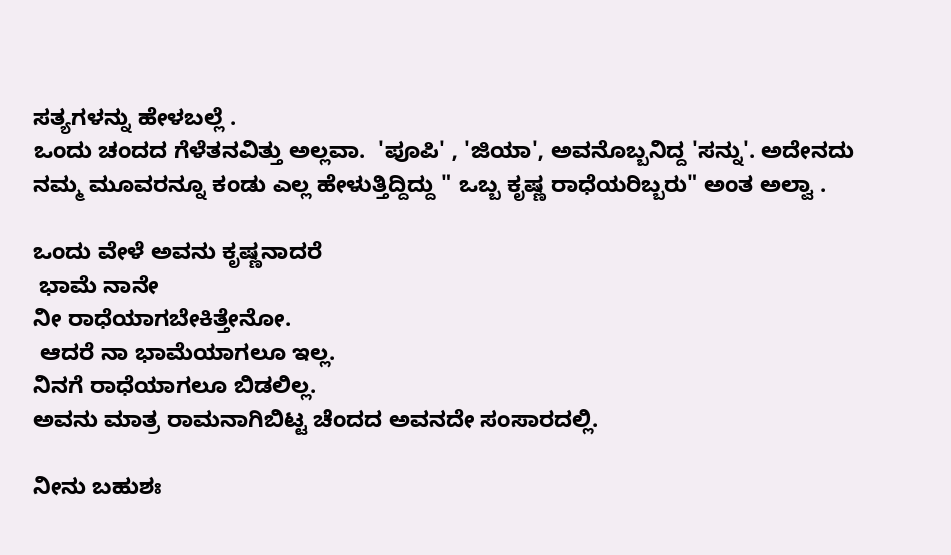ಸತ್ಯಗಳನ್ನು ಹೇಳಬಲ್ಲೆ .
ಒಂದು ಚಂದದ ಗೆಳೆತನವಿತ್ತು ಅಲ್ಲವಾ.  'ಪೂಪಿ' , 'ಜಿಯಾ', ಅವನೊಬ್ಬನಿದ್ದ 'ಸನ್ನು'. ಅದೇನದು ನಮ್ಮ ಮೂವರನ್ನೂ ಕಂಡು ಎಲ್ಲ ಹೇಳುತ್ತಿದ್ದಿದ್ದು " ಒಬ್ಬ ಕೃಷ್ಣ ರಾಧೆಯರಿಬ್ಬರು" ಅಂತ ಅಲ್ವಾ .

ಒಂದು ವೇಳೆ ಅವನು ಕೃಷ್ಣನಾದರೆ
 ಭಾಮೆ ನಾನೇ
ನೀ ರಾಧೆಯಾಗಬೇಕಿತ್ತೇನೋ.
 ಆದರೆ ನಾ ಭಾಮೆಯಾಗಲೂ ಇಲ್ಲ.
ನಿನಗೆ ರಾಧೆಯಾಗಲೂ ಬಿಡಲಿಲ್ಲ.
ಅವನು ಮಾತ್ರ ರಾಮನಾಗಿಬಿಟ್ಟ ಚೆಂದದ ಅವನದೇ ಸಂಸಾರದಲ್ಲಿ.

ನೀನು ಬಹುಶಃ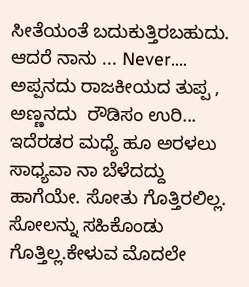ಸೀತೆಯಂತೆ ಬದುಕುತ್ತಿರಬಹುದು. ಆದರೆ ನಾನು ... Never.... ಅಪ್ಪನದು ರಾಜಕೀಯದ ತುಪ್ಪ , ಅಣ್ಣನದು  ರೌಡಿಸಂ ಉರಿ...  ಇದೆರಡರ ಮಧ್ಯೆ ಹೂ ಅರಳಲು ಸಾಧ್ಯವಾ ನಾ ಬೆಳೆದದ್ದು ಹಾಗೆಯೇ. ಸೋತು ಗೊತ್ತಿರಲಿಲ್ಲ. ಸೋಲನ್ನು ಸಹಿಕೊಂಡು ಗೊತ್ತಿಲ್ಲ.ಕೇಳುವ ಮೊದಲೇ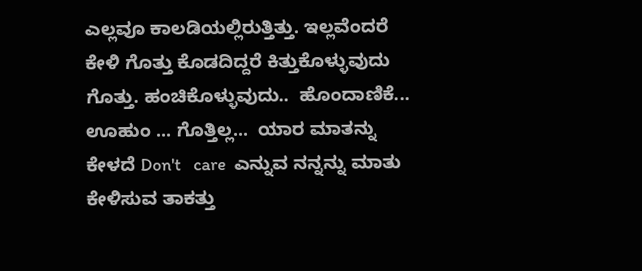ಎಲ್ಲವೂ ಕಾಲಡಿಯಲ್ಲಿರುತ್ತಿತ್ತು. ಇಲ್ಲವೆಂದರೆ  ಕೇಳಿ ಗೊತ್ತು ಕೊಡದಿದ್ದರೆ ಕಿತ್ತುಕೊಳ್ಳುವುದು ಗೊತ್ತು. ಹಂಚಿಕೊಳ್ಳುವುದು..  ಹೊಂದಾಣಿಕೆ...  ಊಹುಂ ... ಗೊತ್ತಿಲ್ಲ...  ಯಾರ ಮಾತನ್ನು ಕೇಳದೆ Don't   care  ಎನ್ನುವ ನನ್ನನ್ನು ಮಾತು ಕೇಳಿಸುವ ತಾಕತ್ತು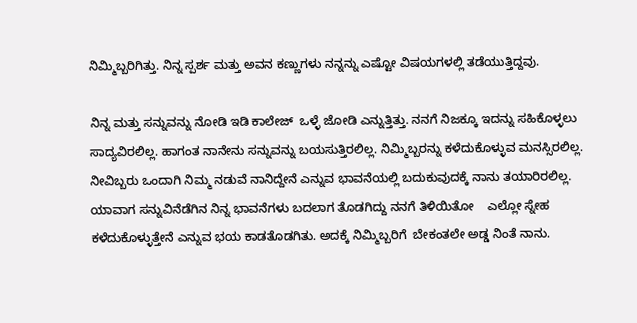ನಿಮ್ಮಿಬ್ಬರಿಗಿತ್ತು. ನಿನ್ನ ಸ್ಪರ್ಶ ಮತ್ತು ಅವನ ಕಣ್ಣುಗಳು ನನ್ನನ್ನು ಎಷ್ಟೋ ವಿಷಯಗಳಲ್ಲಿ ತಡೆಯುತ್ತಿದ್ದವು.

ನಿನ್ನ ಮತ್ತು ಸನ್ನುವನ್ನು ನೋಡಿ ಇಡಿ ಕಾಲೇಜ್  ಒಳ್ಳೆ ಜೋಡಿ ಎನ್ನುತ್ತಿತ್ತು. ನನಗೆ ನಿಜಕ್ಕೂ ಇದನ್ನು ಸಹಿಕೊಳ್ಳಲು ಸಾದ್ಯವಿರಲಿಲ್ಲ. ಹಾಗಂತ ನಾನೇನು ಸನ್ನುವನ್ನು ಬಯಸುತ್ತಿರಲಿಲ್ಲ. ನಿಮ್ಮಿಬ್ಬರನ್ನು ಕಳೆದುಕೊಳ್ಳುವ ಮನಸ್ಸಿರಲಿಲ್ಲ. ನೀವಿಬ್ಬರು ಒಂದಾಗಿ ನಿಮ್ಮ ನಡುವೆ ನಾನಿದ್ದೇನೆ ಎನ್ನುವ ಭಾವನೆಯಲ್ಲಿ ಬದುಕುವುದಕ್ಕೆ ನಾನು ತಯಾರಿರಲಿಲ್ಲ. ಯಾವಾಗ ಸನ್ನುವಿನೆಡೆಗಿನ ನಿನ್ನ ಭಾವನೆಗಳು ಬದಲಾಗ ತೊಡಗಿದ್ದು ನನಗೆ ತಿಳಿಯಿತೋ    ಎಲ್ಲೋ ಸ್ನೇಹ ಕಳೆದುಕೊಳ್ಳುತ್ತೇನೆ ಎನ್ನುವ ಭಯ ಕಾಡತೊಡಗಿತು. ಅದಕ್ಕೆ ನಿಮ್ಮಿಬ್ಬರಿಗೆ  ಬೇಕಂತಲೇ ಅಡ್ಡ ನಿಂತೆ ನಾನು.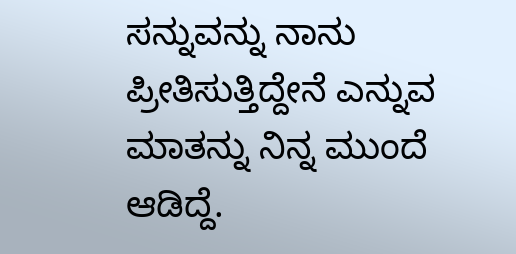ಸನ್ನುವನ್ನು ನಾನು ಪ್ರೀತಿಸುತ್ತಿದ್ದೇನೆ ಎನ್ನುವ ಮಾತನ್ನು ನಿನ್ನ ಮುಂದೆ ಆಡಿದ್ದೆ.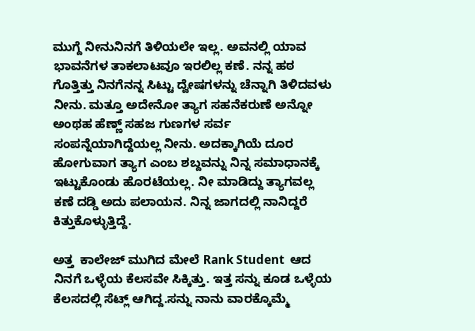ಮುಗ್ದೆ ನೀನುನಿನಗೆ ತಿಳಿಯಲೇ ಇಲ್ಲ. ಅವನಲ್ಲಿ ಯಾವ ಭಾವನೆಗಳ ತಾಕಲಾಟವೂ ಇರಲಿಲ್ಲ ಕಣೆ. ನನ್ನ ಹಠ ಗೊತ್ತಿತ್ತು ನಿನಗೆನನ್ನ ಸಿಟ್ಟು ದ್ವೇಷಗಳನ್ನು ಚೆನ್ನಾಗಿ ತಿಳಿದವಳು ನೀನು. ಮತ್ತೂ ಅದೇನೋ ತ್ಯಾಗ ಸಹನೆಕರುಣೆ ಅನ್ನೋ ಅಂಥಹ ಹೆಣ್ಣ್ ಸಹಜ ಗುಣಗಳ ಸರ್ವ ಸಂಪನ್ನೆಯಾಗಿದ್ದೆಯಲ್ಲ ನೀನು. ಅದಕ್ಕಾಗಿಯೆ ದೂರ ಹೋಗುವಾಗ ತ್ಯಾಗ ಎಂಬ ಶಬ್ದವನ್ನು ನಿನ್ನ ಸಮಾಧಾನಕ್ಕೆ ಇಟ್ಟುಕೊಂಡು ಹೊರಟೆಯಲ್ಲ. ನೀ ಮಾಡಿದ್ದು ತ್ಯಾಗವಲ್ಲ  ಕಣೆ ದಡ್ಡಿ ಅದು ಪಲಾಯನ. ನಿನ್ನ ಜಾಗದಲ್ಲಿ ನಾನಿದ್ದರೆ ಕಿತ್ತುಕೊಳ್ಳುತ್ತಿದ್ದೆ.

ಅತ್ತ  ಕಾಲೇಜ್ ಮುಗಿದ ಮೇಲೆ Rank Student  ಆದ ನಿನಗೆ ಒಳ್ಳೆಯ ಕೆಲಸವೇ ಸಿಕ್ಕಿತ್ತು. ಇತ್ತ ಸನ್ನು ಕೂಡ ಒಳ್ಳೆಯ ಕೆಲಸದಲ್ಲಿ ಸೆಟ್ಲ್ ಆಗಿದ್ದ.ಸನ್ನು ನಾನು ವಾರಕ್ಕೊಮ್ಮೆ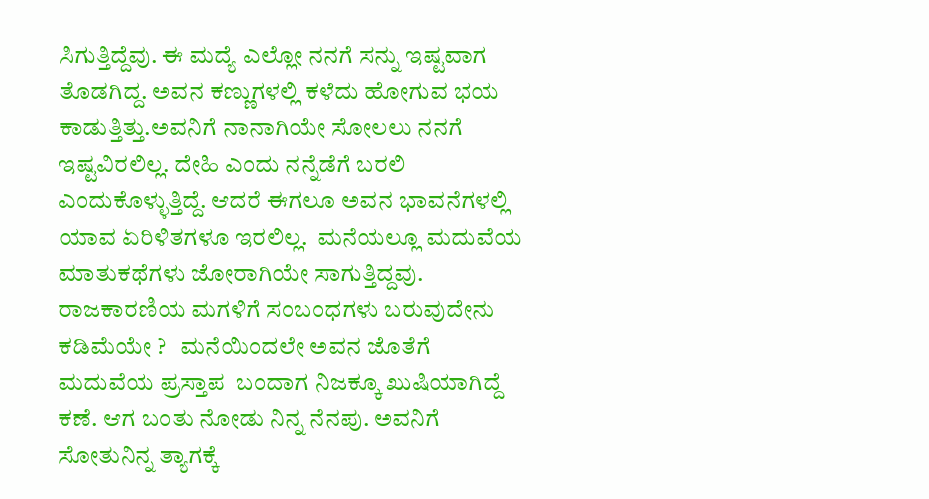ಸಿಗುತ್ತಿದ್ದೆವು. ಈ ಮದ್ಯೆ ಎಲ್ಲೋ ನನಗೆ ಸನ್ನು ಇಷ್ಟವಾಗ ತೊಡಗಿದ್ದ. ಅವನ ಕಣ್ಣುಗಳಲ್ಲಿ ಕಳೆದು ಹೋಗುವ ಭಯ ಕಾಡುತ್ತಿತ್ತು.ಅವನಿಗೆ ನಾನಾಗಿಯೇ ಸೋಲಲು ನನಗೆ ಇಷ್ಟವಿರಲಿಲ್ಲ. ದೇಹಿ ಎಂದು ನನ್ನೆಡೆಗೆ ಬರಲಿ ಎಂದುಕೊಳ್ಳುತ್ತಿದ್ದೆ. ಆದರೆ ಈಗಲೂ ಅವನ ಭಾವನೆಗಳಲ್ಲಿ ಯಾವ ಏರಿಳಿತಗಳೂ ಇರಲಿಲ್ಲ.  ಮನೆಯಲ್ಲೂ ಮದುವೆಯ ಮಾತುಕಥೆಗಳು ಜೋರಾಗಿಯೇ ಸಾಗುತ್ತಿದ್ದವು. ರಾಜಕಾರಣಿಯ ಮಗಳಿಗೆ ಸಂಬಂಧಗಳು ಬರುವುದೇನು ಕಡಿಮೆಯೇ ?   ಮನೆಯಿಂದಲೇ ಅವನ ಜೊತೆಗೆ ಮದುವೆಯ ಪ್ರಸ್ತಾಪ  ಬಂದಾಗ ನಿಜಕ್ಕೂ ಖುಷಿಯಾಗಿದ್ದೆ ಕಣೆ. ಆಗ ಬಂತು ನೋಡು ನಿನ್ನ ನೆನಪು. ಅವನಿಗೆ ಸೋತುನಿನ್ನ ತ್ಯಾಗಕ್ಕೆ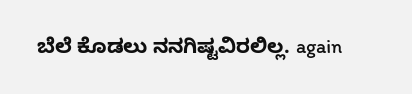ಬೆಲೆ ಕೊಡಲು ನನಗಿಷ್ಟವಿರಲಿಲ್ಲ. again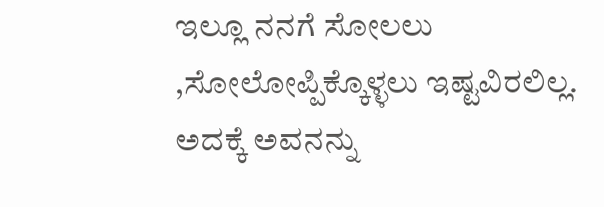ಇಲ್ಲೂ ನನಗೆ ಸೋಲಲು ,ಸೋಲೋಪ್ಪಿಕ್ಕೊಳ್ಳಲು ಇಷ್ಟವಿರಲಿಲ್ಲ. ಅದಕ್ಕೆ ಅವನನ್ನು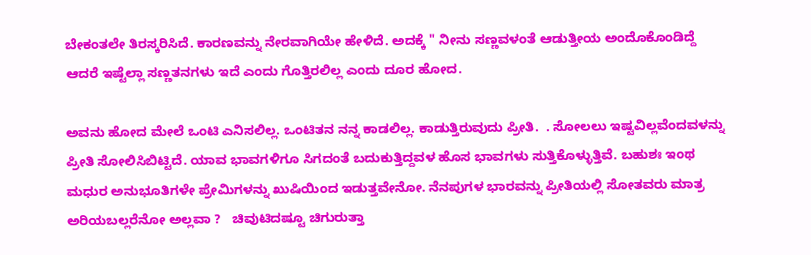ಬೇಕಂತಲೇ ತಿರಸ್ಕರಿಸಿದೆ. ಕಾರಣವನ್ನು ನೇರವಾಗಿಯೇ ಹೇಳಿದೆ. ಅದಕ್ಕೆ " ನೀನು ಸಣ್ಣವಳಂತೆ ಆಡುತ್ತೀಯ ಅಂದೊಕೊಂಡಿದ್ದೆ ಆದರೆ ಇಷ್ಟೆಲ್ಲಾ ಸಣ್ಣತನಗಳು ಇದೆ ಎಂದು ಗೊತ್ತಿರಲಿಲ್ಲ ಎಂದು ದೂರ ಹೋದ.

ಅವನು ಹೋದ ಮೇಲೆ ಒಂಟಿ ಎನಿಸಲಿಲ್ಲ. ಒಂಟಿತನ ನನ್ನ ಕಾಡಲಿಲ್ಲ. ಕಾಡುತ್ತಿರುವುದು ಪ್ರೀತಿ.  . ಸೋಲಲು ಇಷ್ಟವಿಲ್ಲವೆಂದವಳನ್ನು ಪ್ರೀತಿ ಸೋಲಿಸಿಬಿಟ್ಟಿದೆ. ಯಾವ ಭಾವಗಳಿಗೂ ಸಿಗದಂತೆ ಬದುಕುತ್ತಿದ್ದವಳ ಹೊಸ ಭಾವಗಳು ಸುತ್ತಿಕೊಳ್ಳುತ್ತಿವೆ. ಬಹುಶಃ ಇಂಥ ಮಧುರ ಅನುಭೂತಿಗಳೇ ಪ್ರೇಮಿಗಳನ್ನು ಖುಷಿಯಿಂದ ಇಡುತ್ತವೇನೋ. ನೆನಪುಗಳ ಭಾರವನ್ನು ಪ್ರೀತಿಯಲ್ಲಿ ಸೋತವರು ಮಾತ್ರ ಅರಿಯಬಲ್ಲರೆನೋ ಅಲ್ಲವಾ ?   ಚಿವುಟಿದಷ್ಟೂ ಚಿಗುರುತ್ತಾ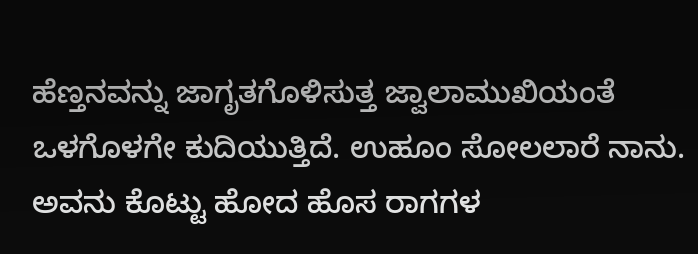ಹೆಣ್ತನವನ್ನು ಜಾಗೃತಗೊಳಿಸುತ್ತ ಜ್ವಾಲಾಮುಖಿಯಂತೆ ಒಳಗೊಳಗೇ ಕುದಿಯುತ್ತಿದೆ. ಉಹೂಂ ಸೋಲಲಾರೆ ನಾನು.  ಅವನು ಕೊಟ್ಟು ಹೋದ ಹೊಸ ರಾಗಗಳ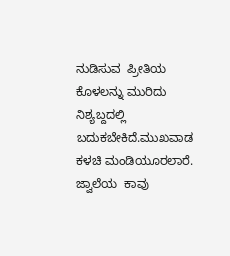ನುಡಿಸುವ  ಪ್ರೀತಿಯ  ಕೊಳಲನ್ನು ಮುರಿದು ನಿಶ್ಯಬ್ದದಲ್ಲಿ ಬದುಕಬೇಕಿದೆ.ಮುಖವಾಡ ಕಳಚಿ ಮಂಡಿಯೂರಲಾರೆ.  ಜ್ವಾಲೆಯ  ಕಾವು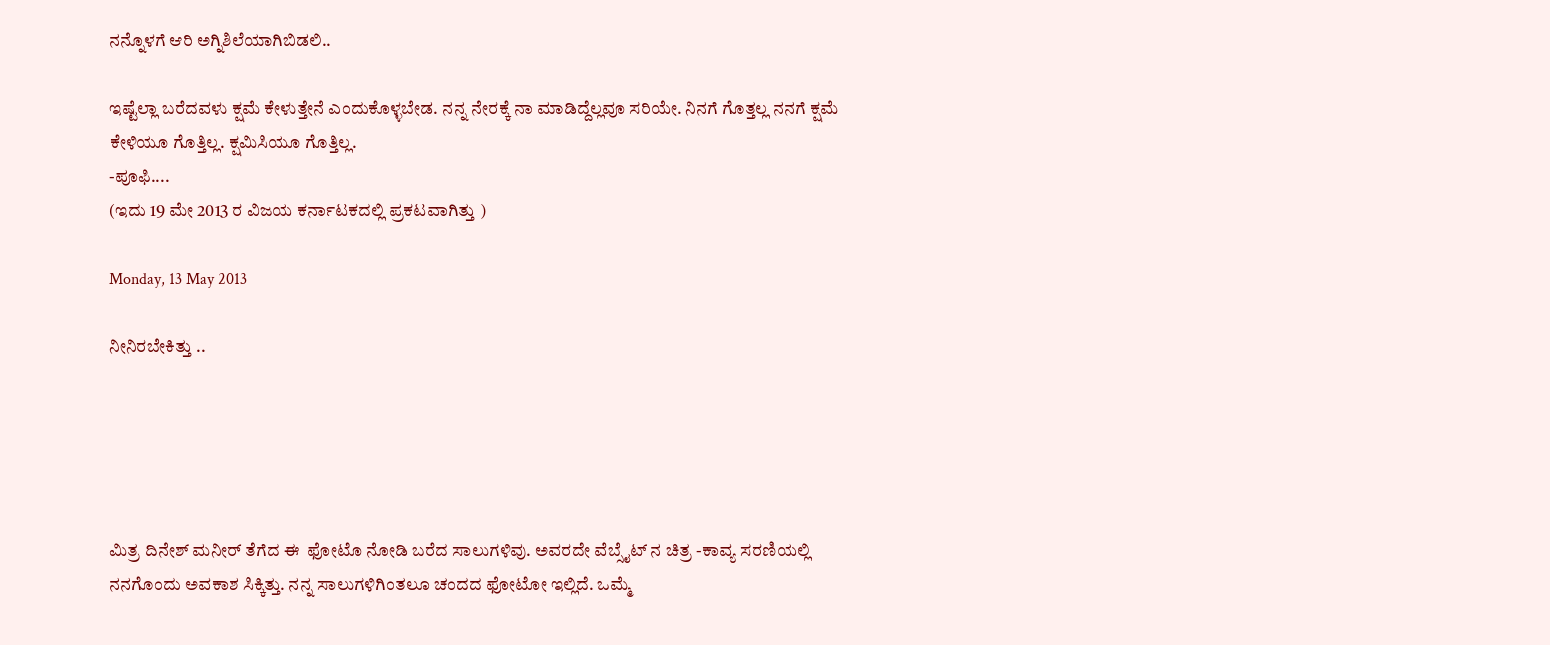ನನ್ನೊಳಗೆ ಆರಿ ಅಗ್ನಿಶಿಲೆಯಾಗಿಬಿಡಲಿ..

ಇಷ್ಟೆಲ್ಲಾ ಬರೆದವಳು ಕ್ಷಮೆ ಕೇಳುತ್ತೇನೆ ಎಂದುಕೊಳ್ಳಬೇಡ. ನನ್ನ ನೇರಕ್ಕೆ ನಾ ಮಾಡಿದ್ದೆಲ್ಲವೂ ಸರಿಯೇ. ನಿನಗೆ ಗೊತ್ತಲ್ಲ ನನಗೆ ಕ್ಷಮೆ ಕೇಳಿಯೂ ಗೊತ್ತಿಲ್ಲ. ಕ್ಷಮಿಸಿಯೂ ಗೊತ್ತಿಲ್ಲ.
-ಪೂಫಿ....
(ಇದು 19 ಮೇ 2013 ರ ವಿಜಯ ಕರ್ನಾಟಕದಲ್ಲಿ ಪ್ರಕಟವಾಗಿತ್ತು )

Monday, 13 May 2013

ನೀನಿರಬೇಕಿತ್ತು ..





ಮಿತ್ರ ದಿನೇಶ್ ಮನೀರ್ ತೆಗೆದ ಈ  ಫೋಟೊ ನೋಡಿ ಬರೆದ ಸಾಲುಗಳಿವು. ಅವರದೇ ವೆಬ್ಸೈಟ್ ನ ಚಿತ್ರ -ಕಾವ್ಯ ಸರಣಿಯಲ್ಲಿ ನನಗೊಂದು ಅವಕಾಶ ಸಿಕ್ಕಿತ್ತು. ನನ್ನ ಸಾಲುಗಳಿಗಿಂತಲೂ ಚಂದದ ಫೋಟೋ ಇಲ್ಲಿದೆ. ಒಮ್ಮೆ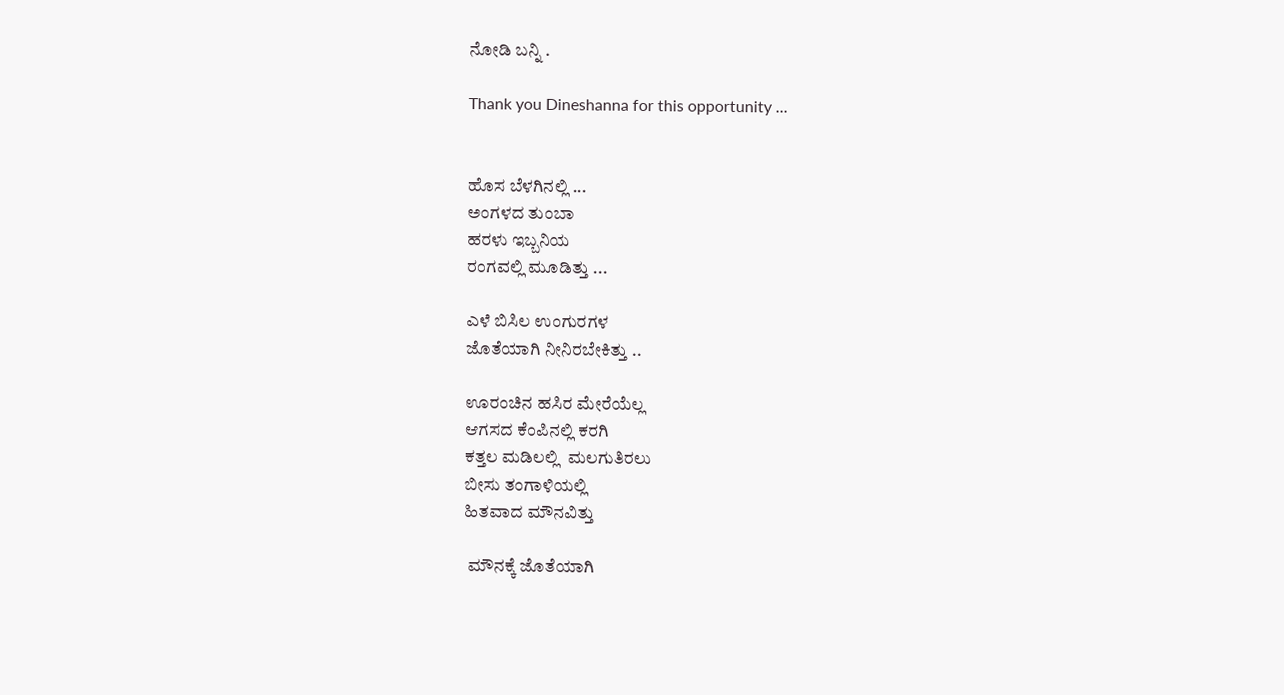ನೋಡಿ ಬನ್ನಿ .

Thank you Dineshanna for this opportunity ...


ಹೊಸ ಬೆಳಗಿನಲ್ಲಿ ...
ಅಂಗಳದ ತುಂಬಾ
ಹರಳು ಇಬ್ಬನಿಯ
ರಂಗವಲ್ಲಿ ಮೂಡಿತ್ತು ...

ಎಳೆ ಬಿಸಿಲ ಉಂಗುರಗಳ
ಜೊತೆಯಾಗಿ ನೀನಿರಬೇಕಿತ್ತು ..

ಊರಂಚಿನ ಹಸಿರ ಮೇರೆಯೆಲ್ಲ
ಆಗಸದ ಕೆಂಪಿನಲ್ಲಿ ಕರಗಿ
ಕತ್ತಲ ಮಡಿಲಲ್ಲಿ  ಮಲಗುತಿರಲು
ಬೀಸು ತಂಗಾಳಿಯಲ್ಲಿ
ಹಿತವಾದ ಮೌನವಿತ್ತು

 ಮೌನಕ್ಕೆ ಜೊತೆಯಾಗಿ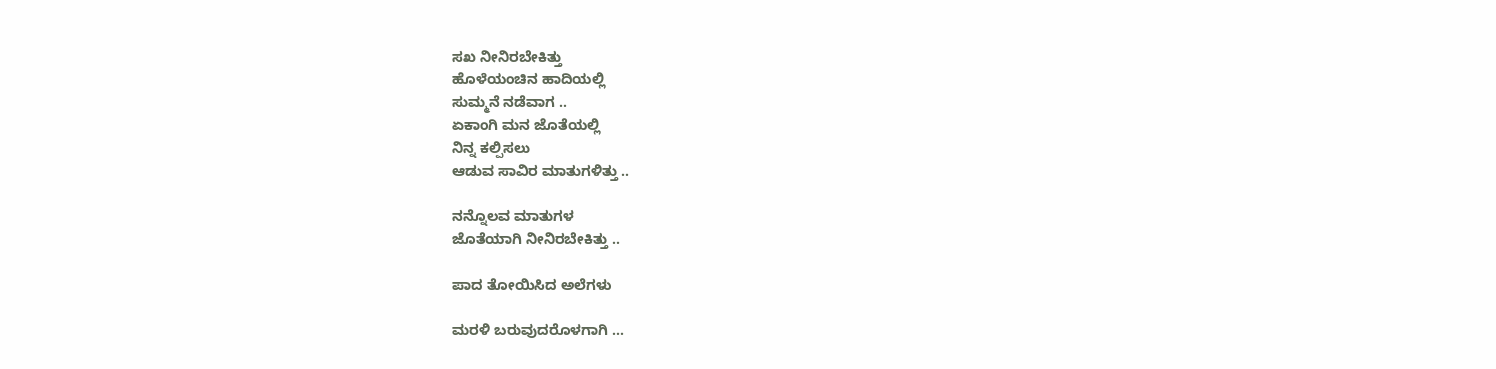ಸಖ ನೀನಿರಬೇಕಿತ್ತು
ಹೊಳೆಯಂಚಿನ ಹಾದಿಯಲ್ಲಿ
ಸುಮ್ಮನೆ ನಡೆವಾಗ ..
ಏಕಾಂಗಿ ಮನ ಜೊತೆಯಲ್ಲಿ
ನಿನ್ನ ಕಲ್ಪಿಸಲು
ಆಡುವ ಸಾವಿರ ಮಾತುಗಳಿತ್ತು ..

ನನ್ನೊಲವ ಮಾತುಗಳ
ಜೊತೆಯಾಗಿ ನೀನಿರಬೇಕಿತ್ತು ..

ಪಾದ ತೋಯಿಸಿದ ಅಲೆಗಳು

ಮರಳಿ ಬರುವುದರೊಳಗಾಗಿ ...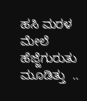ಹಸಿ ಮರಳ ಮೇಲೆ
ಹೆಜ್ಜೆಗುರುತು ಮೂಡಿತ್ತು  ..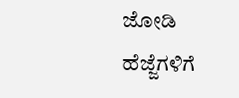ಜೋಡಿ ಹೆಜ್ಜೆಗಳಿಗೆ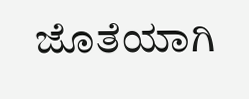ಜೊತೆಯಾಗಿ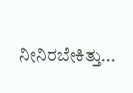ನೀನಿರಬೇಕಿತ್ತು...